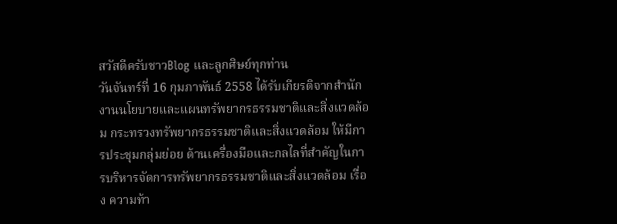สวัสดีครับชาวBlog และลูกศิษย์ทุกท่าน
วันจันทร์ที่ 16 กุมภาพันธ์ 2558 ได้รับเกียรติจากสำนักงานนโยบายและแผนทรัพยากรธรรมชาติและสิ่งแวดล้อม กระทรวงทรัพยากรธรรมชาติและสิ่งแวดล้อม ให้มีการประชุมกลุ่มย่อย ด้านเครื่องมือและกลไลที่สำคัญในการบริหารจัดการทรัพยากรธรรมชาติและสิ่งแวดล้อม เรื่อง ความท้า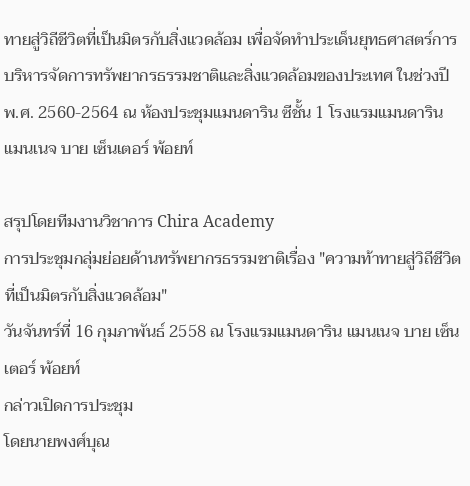ทายสู่วิถีชีวิตที่เป็นมิตรกับสิ่งแวดล้อม เพื่อจัดทำประเด็นยุทธศาสตร์การบริหารจัดการทรัพยากรธรรมชาติและสิ่งแวดล้อมของประเทศ ในช่วงปี พ.ศ. 2560-2564 ณ ห้องประชุมแมนดาริน ซีชั้น 1 โรงแรมแมนดาริน แมนเนจ บาย เซ็นเตอร์ พ้อยท์

สรุปโดยทีมงานวิชาการ Chira Academy
การประชุมกลุ่มย่อยด้านทรัพยากรธรรมชาติเรื่อง "ความท้าทายสู่วิถีชีวิตที่เป็นมิตรกับสิ่งแวดล้อม"
วันจันทร์ที่ 16 กุมภาพันธ์ 2558 ณ โรงแรมแมนดาริน แมนเนจ บาย เซ็นเตอร์ พ้อยท์
กล่าวเปิดการประชุม
โดยนายพงศ์บุณ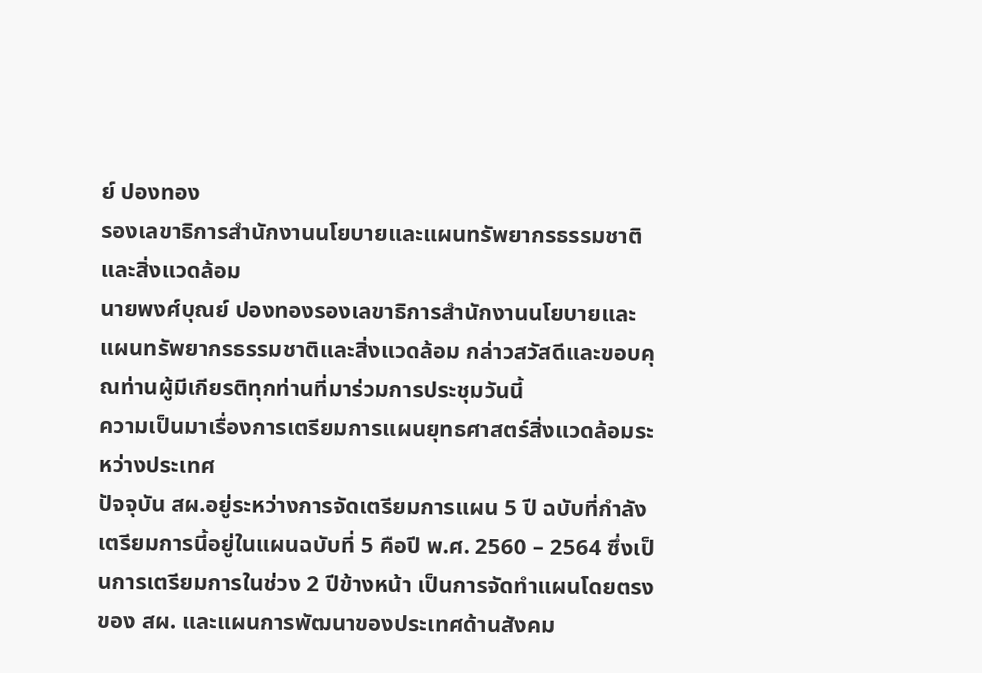ย์ ปองทอง
รองเลขาธิการสำนักงานนโยบายและแผนทรัพยากรธรรมชาติและสิ่งแวดล้อม
นายพงศ์บุณย์ ปองทองรองเลขาธิการสำนักงานนโยบายและแผนทรัพยากรธรรมชาติและสิ่งแวดล้อม กล่าวสวัสดีและขอบคุณท่านผู้มีเกียรติทุกท่านที่มาร่วมการประชุมวันนี้
ความเป็นมาเรื่องการเตรียมการแผนยุทธศาสตร์สิ่งแวดล้อมระหว่างประเทศ
ปัจจุบัน สผ.อยู่ระหว่างการจัดเตรียมการแผน 5 ปี ฉบับที่กำลังเตรียมการนี้อยู่ในแผนฉบับที่ 5 คือปี พ.ศ. 2560 – 2564 ซึ่งเป็นการเตรียมการในช่วง 2 ปีข้างหน้า เป็นการจัดทำแผนโดยตรงของ สผ. และแผนการพัฒนาของประเทศด้านสังคม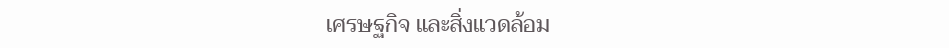เศรษฐกิจ และสิ่งแวดล้อม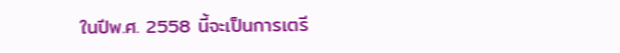ในปีพ.ศ. 2558 นี้จะเป็นการเตรี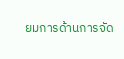ยมการด้านการจัด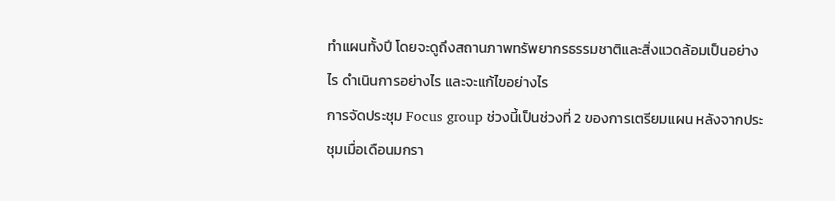ทำแผนทั้งปี โดยจะดูถึงสถานภาพทรัพยากรธรรมชาติและสิ่งแวดล้อมเป็นอย่างไร ดำเนินการอย่างไร และจะแก้ไขอย่างไร
การจัดประชุม Focus group ช่วงนี้เป็นช่วงที่ 2 ของการเตรียมแผน หลังจากประชุมเมื่อเดือนมกรา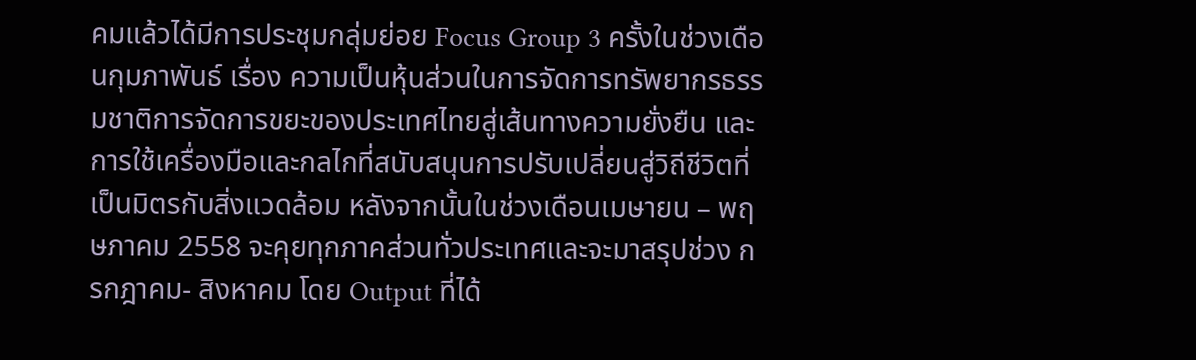คมแล้วได้มีการประชุมกลุ่มย่อย Focus Group 3 ครั้งในช่วงเดือนกุมภาพันธ์ เรื่อง ความเป็นหุ้นส่วนในการจัดการทรัพยากรธรรมชาติการจัดการขยะของประเทศไทยสู่เส้นทางความยั่งยืน และการใช้เครื่องมือและกลไกที่สนับสนุนการปรับเปลี่ยนสู่วิถีชีวิตที่เป็นมิตรกับสิ่งแวดล้อม หลังจากนั้นในช่วงเดือนเมษายน – พฤษภาคม 2558 จะคุยทุกภาคส่วนทั่วประเทศและจะมาสรุปช่วง กรกฎาคม- สิงหาคม โดย Output ที่ได้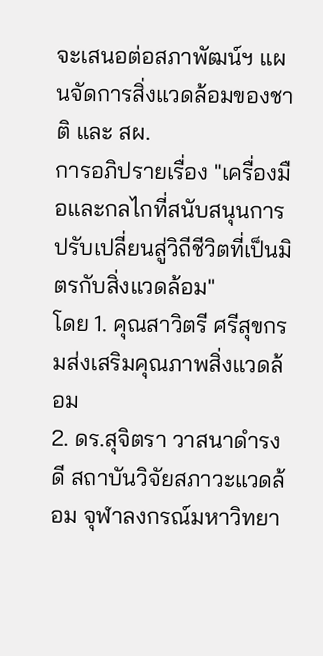จะเสนอต่อสภาพัฒน์ฯ แผนจัดการสิ่งแวดล้อมของชาติ และ สผ.
การอภิปรายเรื่อง "เครื่องมือและกลไกที่สนับสนุนการปรับเปลี่ยนสู่วิถีชีวิตที่เป็นมิตรกับสิ่งแวดล้อม"
โดย 1. คุณสาวิตรี ศรีสุขกรมส่งเสริมคุณภาพสิ่งแวดล้อม
2. ดร.สุจิตรา วาสนาดำรงดี สถาบันวิจัยสภาวะแวดล้อม จุฬาลงกรณ์มหาวิทยา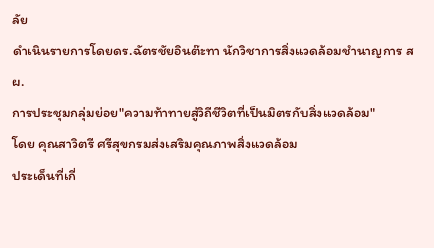ลัย
ดำเนินรายการโดยดร.ฉัตรชัยอินต๊ะทา นักวิชาการสิ่งแวดล้อมชำนาญการ สผ.
การประชุมกลุ่มย่อย"ความท้าทายสู่วิถีชีวิตที่เป็นมิตรกับสิ่งแวดล้อม"
โดย คุณสาวิตรี ศรีสุขกรมส่งเสริมคุณภาพสิ่งแวดล้อม
ประเด็นที่เกี่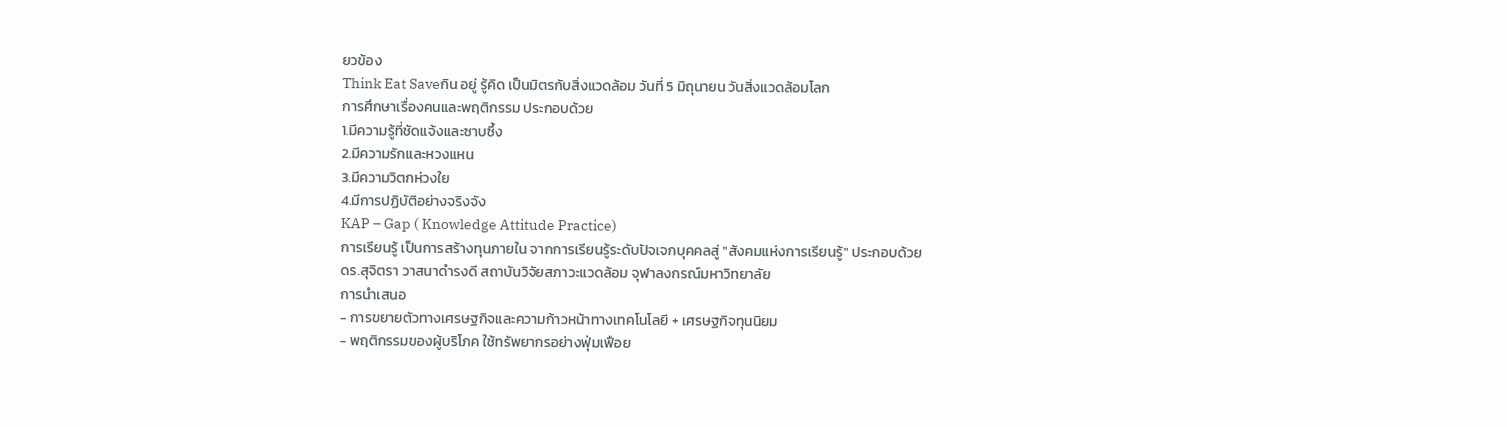ยวข้อง
Think Eat Saveกิน อยู่ รู้คิด เป็นมิตรกับสิ่งแวดล้อม วันที่ 5 มิถุนายน วันสิ่งแวดล้อมโลก
การศึกษาเรื่องคนและพฤติกรรม ประกอบด้วย
1.มีความรู้ที่ชัดแจ้งและซาบซึ้ง
2.มีความรักและหวงแหน
3.มีความวิตกห่วงใย
4.มีการปฏิบัติอย่างจริงจัง
KAP – Gap ( Knowledge Attitude Practice)
การเรียนรู้ เป็นการสร้างทุนภายใน จากการเรียนรู้ระดับปัจเจกบุคคลสู่ "สังคมแห่งการเรียนรู้" ประกอบด้วย
ดร.สุจิตรา วาสนาดำรงดี สถาบันวิจัยสภาวะแวดล้อม จุฬาลงกรณ์มหาวิทยาลัย
การนำเสนอ
- การขยายตัวทางเศรษฐกิจและความก้าวหน้าทางเทคโนโลยี + เศรษฐกิจทุนนิยม
- พฤติกรรมของผู้บริโภค ใช้ทรัพยากรอย่างฟุ่มเฟือย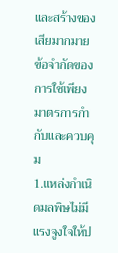และสร้างของเสียมากมาย
ข้อจำกัดของการใช้เพียงมาตรการกำกับและควบคุม
1.แหล่งกำเนิดมลพิษไม่มีแรงจูงใจให้ป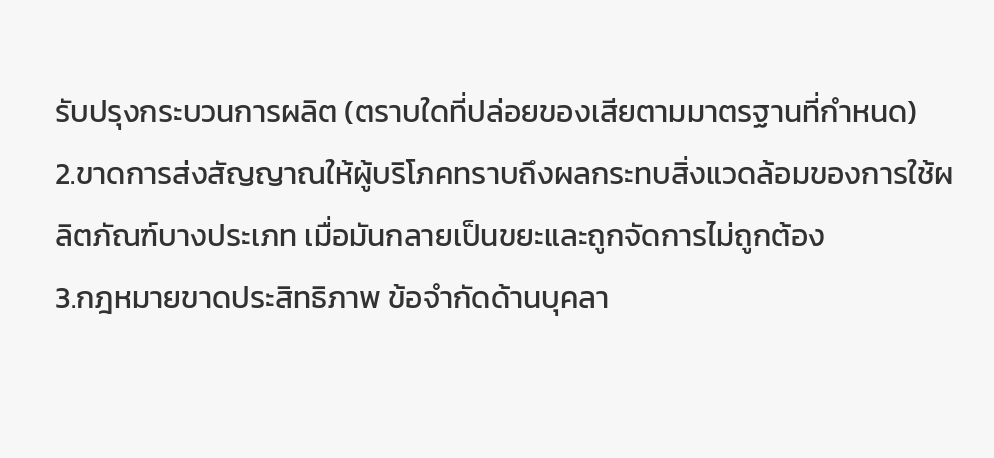รับปรุงกระบวนการผลิต (ตราบใดที่ปล่อยของเสียตามมาตรฐานที่กำหนด)
2.ขาดการส่งสัญญาณให้ผู้บริโภคทราบถึงผลกระทบสิ่งแวดล้อมของการใช้ผลิตภัณฑ์บางประเภท เมื่อมันกลายเป็นขยะและถูกจัดการไม่ถูกต้อง
3.กฎหมายขาดประสิทธิภาพ ข้อจำกัดด้านบุคลา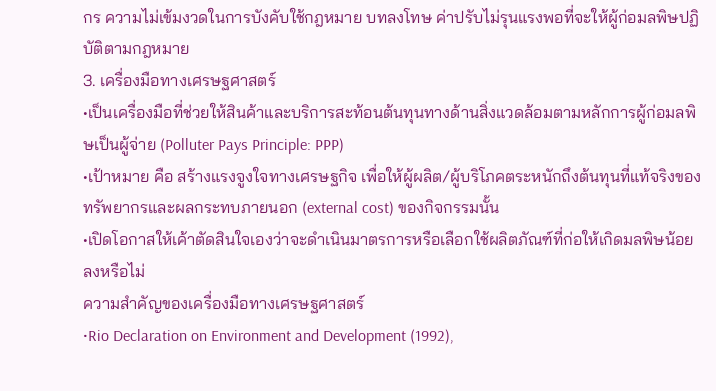กร ความไม่เข้มงวดในการบังคับใช้กฎหมาย บทลงโทษ ค่าปรับไม่รุนแรงพอที่จะให้ผู้ก่อมลพิษปฏิบัติตามกฎหมาย
3. เครื่องมือทางเศรษฐศาสตร์
•เป็นเครื่องมือที่ช่วยให้สินค้าและบริการสะท้อนต้นทุนทางด้านสิ่งแวดล้อมตามหลักการผู้ก่อมลพิษเป็นผู้จ่าย (Polluter Pays Principle: PPP)
•เป้าหมาย คือ สร้างแรงจูงใจทางเศรษฐกิจ เพื่อให้ผู้ผลิต/ผู้บริโภคตระหนักถึงต้นทุนที่แท้จริงของทรัพยากรและผลกระทบภายนอก (external cost) ของกิจกรรมนั้น
•เปิดโอกาสให้เค้าตัดสินใจเองว่าจะดำเนินมาตรการหรือเลือกใช้ผลิตภัณฑ์ที่ก่อให้เกิดมลพิษน้อยลงหรือไม่
ความสำคัญของเครื่องมือทางเศรษฐศาสตร์
•Rio Declaration on Environment and Development (1992),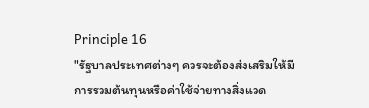Principle 16
"รัฐบาลประเทศต่างๆ ควรจะต้องส่งเสริมให้มีการรวมต้นทุนหรือค่าใช้จ่ายทางสิ่งแวด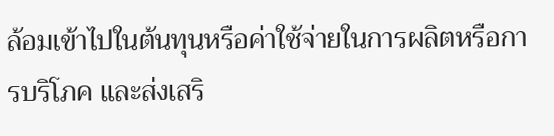ล้อมเข้าไปในต้นทุนหรือค่าใช้จ่ายในการผลิตหรือการบริโภค และส่งเสริ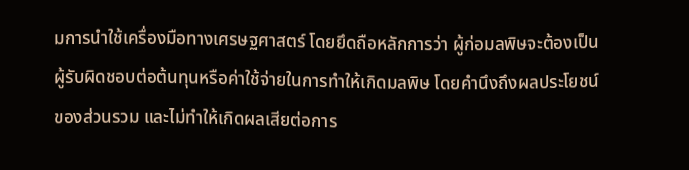มการนำใช้เครื่องมือทางเศรษฐศาสตร์ โดยยึดถือหลักการว่า ผู้ก่อมลพิษจะต้องเป็นผู้รับผิดชอบต่อต้นทุนหรือค่าใช้จ่ายในการทำให้เกิดมลพิษ โดยคำนึงถึงผลประโยชน์ของส่วนรวม และไม่ทำให้เกิดผลเสียต่อการ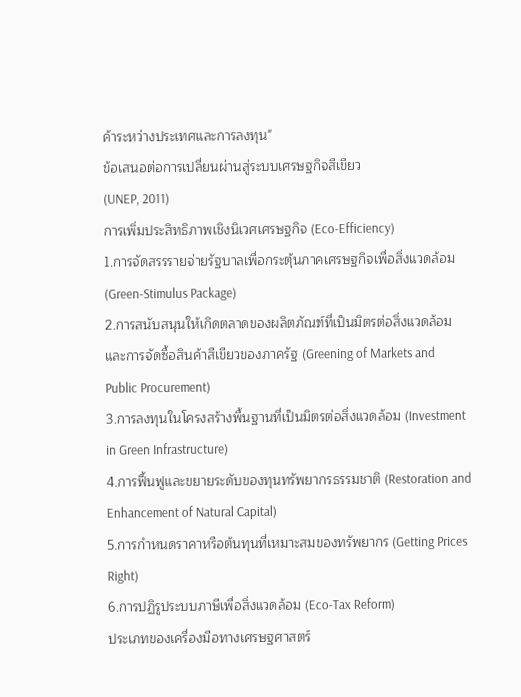ค้าระหว่างประเทศและการลงทุน"
ข้อเสนอต่อการเปลี่ยนผ่านสู่ระบบเศรษฐกิจสีเขียว
(UNEP, 2011)
การเพิ่มประสิทธิภาพเชิงนิเวศเศรษฐกิจ (Eco-Efficiency)
1.การจัดสรรรายจ่ายรัฐบาลเพื่อกระตุ้นภาคเศรษฐกิจเพื่อสิ่งแวดล้อม (Green-Stimulus Package)
2.การสนับสนุนให้เกิดตลาดของผลิตภัณฑ์ที่เป็นมิตรต่อสิ่งแวดล้อม และการจัดซื้อสินค้าสีเขียวของภาครัฐ (Greening of Markets and Public Procurement)
3.การลงทุนในโครงสร้างพื้นฐานที่เป็นมิตรต่อสิ่งแวดล้อม (Investment in Green Infrastructure)
4.การฟื้นฟูและขยายระดับของทุนทรัพยากรธรรมชาติ (Restoration and Enhancement of Natural Capital)
5.การกำหนดราคาหรือต้นทุนที่เหมาะสมของทรัพยากร (Getting Prices Right)
6.การปฏิรูประบบภาษีเพื่อสิ่งแวดล้อม (Eco-Tax Reform)
ประเภทของเครื่องมือทางเศรษฐศาสตร์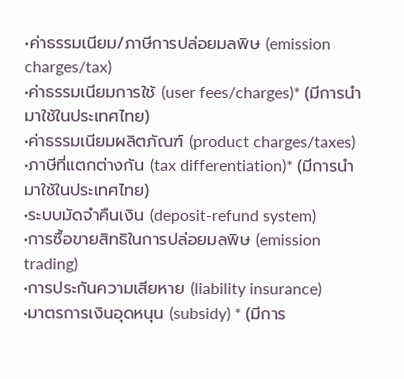•ค่าธรรมเนียม/ภาษีการปล่อยมลพิษ (emission charges/tax)
•ค่าธรรมเนียมการใช้ (user fees/charges)* (มีการนำมาใช้ในประเทศไทย)
•ค่าธรรมเนียมผลิตภัณฑ์ (product charges/taxes)
•ภาษีที่แตกต่างกัน (tax differentiation)* (มีการนำมาใช้ในประเทศไทย)
•ระบบมัดจำคืนเงิน (deposit-refund system)
•การซื้อขายสิทธิในการปล่อยมลพิษ (emission trading)
•การประกันความเสียหาย (liability insurance)
•มาตรการเงินอุดหนุน (subsidy) * (มีการ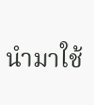นำมาใช้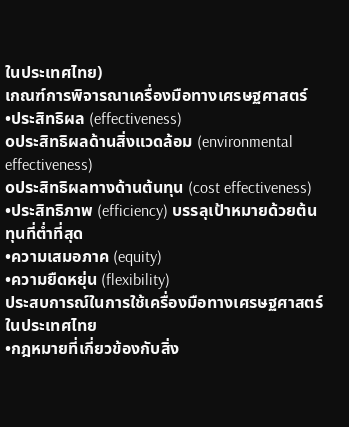ในประเทศไทย)
เกณฑ์การพิจารณาเครื่องมือทางเศรษฐศาสตร์
•ประสิทธิผล (effectiveness)
oประสิทธิผลด้านสิ่งแวดล้อม (environmental effectiveness)
oประสิทธิผลทางด้านต้นทุน (cost effectiveness)
•ประสิทธิภาพ (efficiency) บรรลุเป้าหมายด้วยต้นทุนที่ต่ำที่สุด
•ความเสมอภาค (equity)
•ความยืดหยุ่น (flexibility)
ประสบการณ์ในการใช้เครื่องมือทางเศรษฐศาสตร์ในประเทศไทย
•กฎหมายที่เกี่ยวข้องกับสิ่ง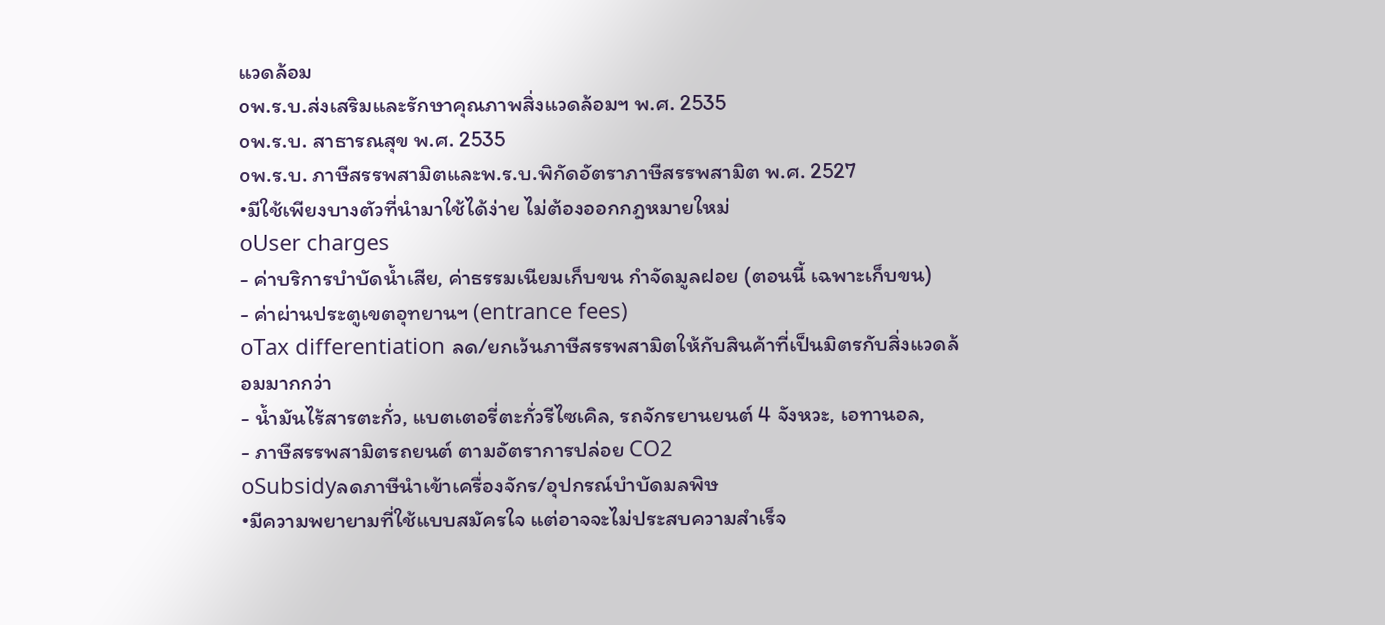แวดล้อม
oพ.ร.บ.ส่งเสริมและรักษาคุณภาพสิ่งแวดล้อมฯ พ.ศ. 2535
oพ.ร.บ. สาธารณสุข พ.ศ. 2535
oพ.ร.บ. ภาษีสรรพสามิตและพ.ร.บ.พิกัดอัตราภาษีสรรพสามิต พ.ศ. 2527
•มีใช้เพียงบางตัวที่นำมาใช้ได้ง่าย ไม่ต้องออกกฎหมายใหม่
oUser charges
- ค่าบริการบำบัดน้ำเสีย, ค่าธรรมเนียมเก็บขน กำจัดมูลฝอย (ตอนนี้ เฉพาะเก็บขน)
- ค่าผ่านประตูเขตอุทยานฯ (entrance fees)
oTax differentiation ลด/ยกเว้นภาษีสรรพสามิตให้กับสินค้าที่เป็นมิตรกับสิ่งแวดล้อมมากกว่า
- น้ำมันไร้สารตะกั่ว, แบตเตอรี่ตะกั่วรีไซเคิล, รถจักรยานยนต์ 4 จังหวะ, เอทานอล,
- ภาษีสรรพสามิตรถยนต์ ตามอัตราการปล่อย CO2
oSubsidyลดภาษีนำเข้าเครื่องจักร/อุปกรณ์บำบัดมลพิษ
•มีความพยายามที่ใช้แบบสมัครใจ แต่อาจจะไม่ประสบความสำเร็จ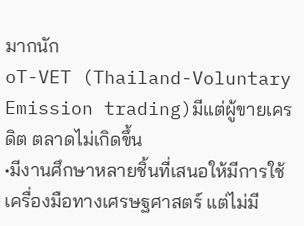มากนัก
oT-VET (Thailand-Voluntary Emission trading)มีแต่ผู้ขายเครดิต ตลาดไม่เกิดขึ้น
•มีงานศึกษาหลายชิ้นที่เสนอให้มีการใช้เครื่องมือทางเศรษฐศาสตร์ แต่ไม่มี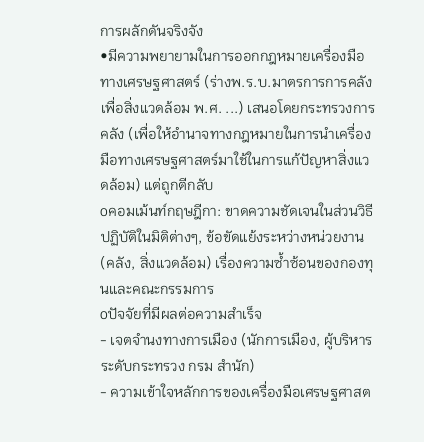การผลักดันจริงจัง
•มีความพยายามในการออกกฎหมายเครื่องมือทางเศรษฐศาสตร์ (ร่างพ.ร.บ.มาตรการการคลังเพื่อสิ่งแวดล้อม พ.ศ. ...) เสนอโดยกระทรวงการคลัง (เพื่อให้อำนาจทางกฎหมายในการนำเครื่องมือทางเศรษฐศาสตร์มาใช้ในการแก้ปัญหาสิ่งแวดล้อม) แต่ถูกตีกลับ
oคอมเม้นท์กฤษฎีกา: ขาดความชัดเจนในส่วนวิธีปฏิบัติในมิติต่างๆ, ข้อขัดแย้งระหว่างหน่วยงาน (คลัง, สิ่งแวดล้อม) เรื่องความซ้ำซ้อนของกองทุนและคณะกรรมการ
oปัจจัยที่มีผลต่อความสำเร็จ
- เจตจำนงทางการเมือง (นักการเมือง, ผู้บริหารระดับกระทรวง กรม สำนัก)
- ความเข้าใจหลักการของเครื่องมือเศรษฐศาสต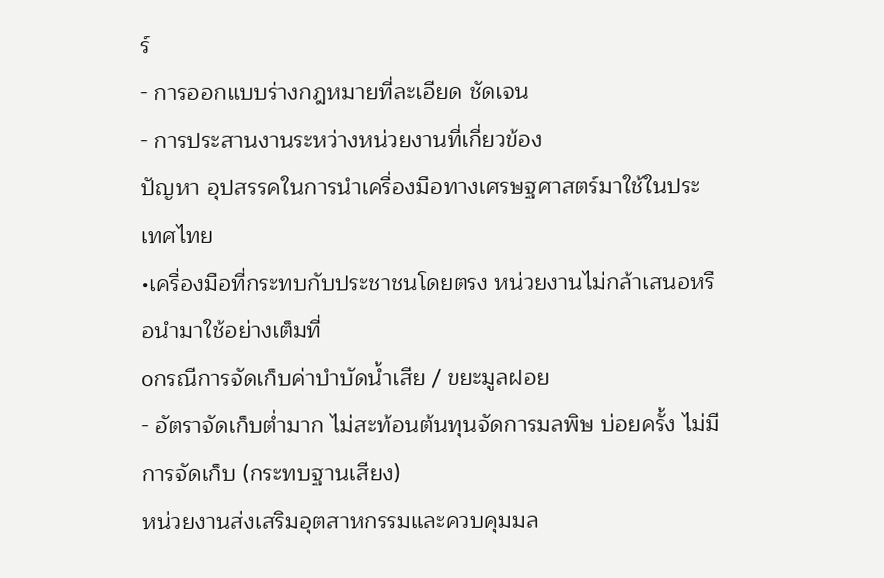ร์
- การออกแบบร่างกฎหมายที่ละเอียด ชัดเจน
- การประสานงานระหว่างหน่วยงานที่เกี่ยวข้อง
ปัญหา อุปสรรคในการนำเครื่องมือทางเศรษฐศาสตร์มาใช้ในประเทศไทย
•เครื่องมือที่กระทบกับประชาชนโดยตรง หน่วยงานไม่กล้าเสนอหรือนำมาใช้อย่างเต็มที่
oกรณีการจัดเก็บค่าบำบัดน้ำเสีย / ขยะมูลฝอย
- อัตราจัดเก็บต่ำมาก ไม่สะท้อนต้นทุนจัดการมลพิษ บ่อยครั้ง ไม่มีการจัดเก็บ (กระทบฐานเสียง)
หน่วยงานส่งเสริมอุตสาหกรรมและควบคุมมล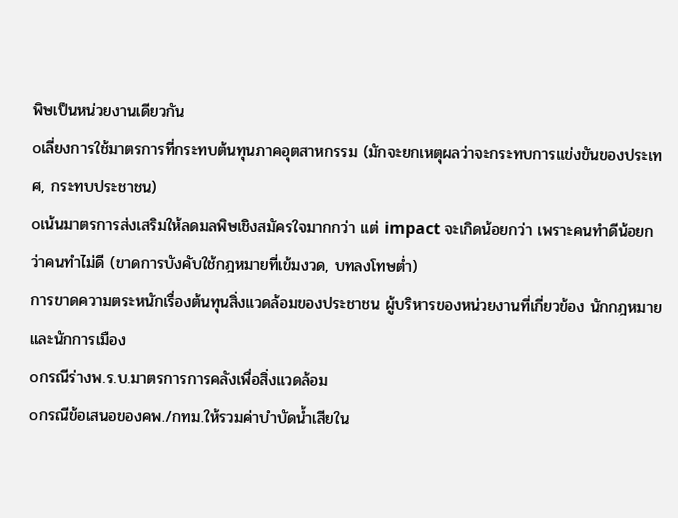พิษเป็นหน่วยงานเดียวกัน
oเลี่ยงการใช้มาตรการที่กระทบต้นทุนภาคอุตสาหกรรม (มักจะยกเหตุผลว่าจะกระทบการแข่งขันของประเทศ, กระทบประชาชน)
oเน้นมาตรการส่งเสริมให้ลดมลพิษเชิงสมัครใจมากกว่า แต่ impact จะเกิดน้อยกว่า เพราะคนทำดีน้อยกว่าคนทำไม่ดี (ขาดการบังคับใช้กฎหมายที่เข้มงวด, บทลงโทษต่ำ)
การขาดความตระหนักเรื่องต้นทุนสิ่งแวดล้อมของประชาชน ผู้บริหารของหน่วยงานที่เกี่ยวข้อง นักกฎหมายและนักการเมือง
oกรณีร่างพ.ร.บ.มาตรการการคลังเพื่อสิ่งแวดล้อม
oกรณีข้อเสนอของคพ./กทม.ให้รวมค่าบำบัดน้ำเสียใน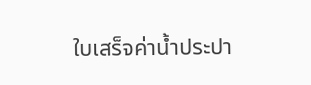ใบเสร็จค่าน้ำประปา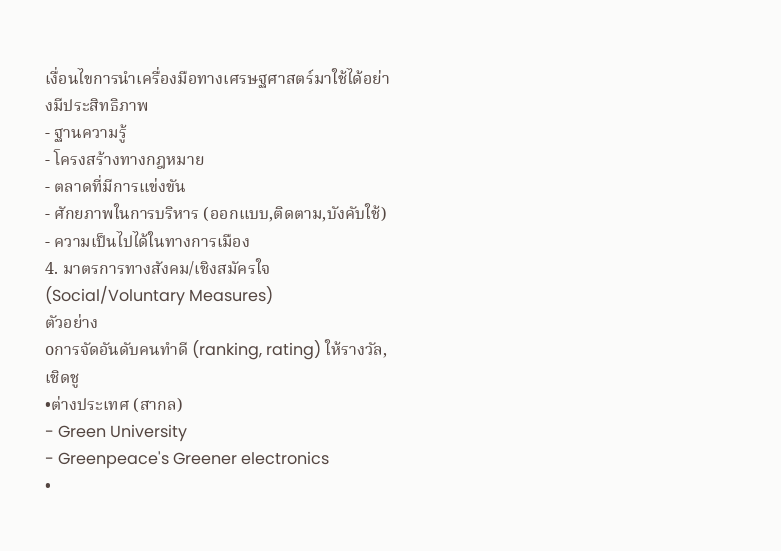เงื่อนไขการนำเครื่องมือทางเศรษฐศาสตร์มาใช้ได้อย่างมีประสิทธิภาพ
- ฐานความรู้
- โครงสร้างทางกฎหมาย
- ตลาดที่มีการแข่งขัน
- ศักยภาพในการบริหาร (ออกแบบ,ติดตาม,บังคับใช้)
- ความเป็นไปได้ในทางการเมือง
4. มาตรการทางสังคม/เชิงสมัครใจ (Social/Voluntary Measures)
ตัวอย่าง
oการจัดอันดับคนทำดี (ranking, rating) ให้รางวัล, เชิดชู
•ต่างประเทศ (สากล)
- Green University
- Greenpeace's Greener electronics
•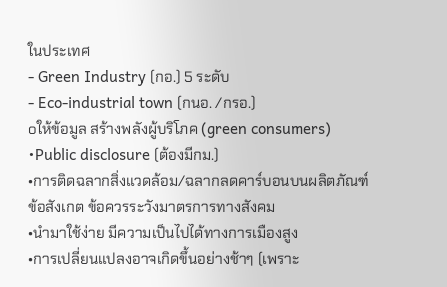ในประเทศ
- Green Industry (กอ.) 5 ระดับ
- Eco-industrial town (กนอ. /กรอ.)
oให้ข้อมูล สร้างพลังผู้บริโภค (green consumers)
•Public disclosure (ต้องมีกม.)
•การติดฉลากสิ่งแวดล้อม/ฉลากลดคาร์บอนบนผลิตภัณฑ์
ข้อสังเกต ข้อควรระวังมาตรการทางสังคม
•นำมาใช้ง่าย มีความเป็นไปได้ทางการเมืองสูง
•การเปลี่ยนแปลงอาจเกิดขึ้นอย่างช้าๆ (เพราะ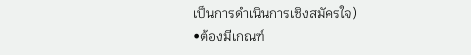เป็นการดำเนินการเชิงสมัครใจ)
•ต้องมีเกณฑ์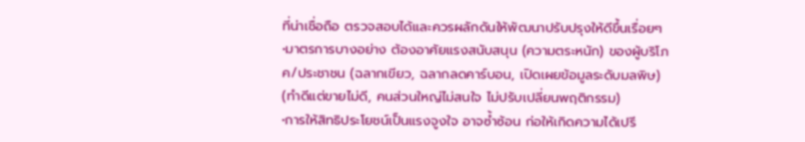ที่น่าเชื่อถือ ตรวจสอบได้และควรผลักดันให้พัฒนาปรับปรุงให้ดีขึ้นเรื่อยๆ
•มาตรการบางอย่าง ต้องอาศัยแรงสนับสนุน (ความตระหนัก) ของผู้บริโภค/ประชาชน (ฉลากเขียว, ฉลากลดคาร์บอน, เปิดเผยข้อมูลระดับมลพิษ) (ทำดีแต่ขายไม่ดี, คนส่วนใหญ่ไม่สนใจ ไม่ปรับเปลี่ยนพฤติกรรม)
•การให้สิทธิประโยชน์เป็นแรงจูงใจ อาจซ้ำซ้อน ก่อให้เกิดความได้เปรี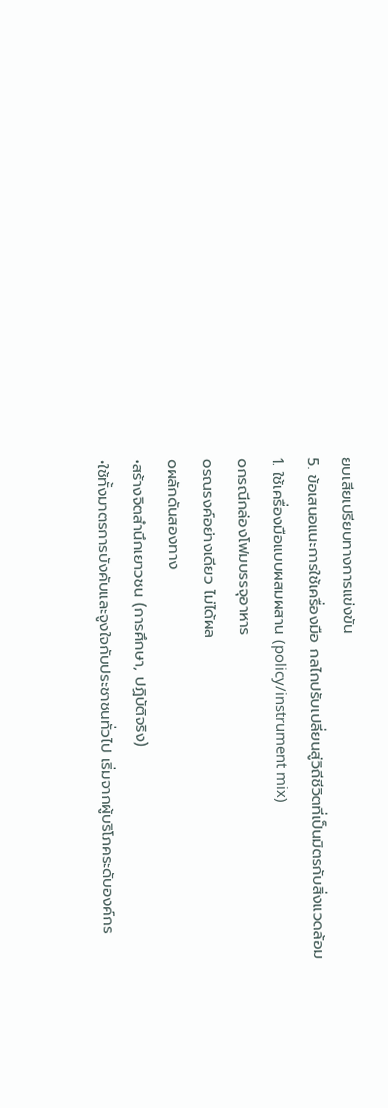ยบเสียเปรียบทางการแข่งขัน
5. ข้อเสนอแนะการใช้เครื่องมือ กลไกปรับเปลี่ยนสู่วิถีชีวิตที่เป็นมิตรกับสิ่งแวดล้อม
1. ใช้เครื่องมือแบบผสมผสาน (policy/instrument mix)
oกรณีกล่องโฟมบรรจุอาหาร
oรณรงค์อย่างเดียว ไม่ได้ผล
oผลักดันสองทาง
•สร้างจิตสำนึกเยาวชน (การศึกษา, ปฏิบัติจริง)
•ใช้ทั้งมาตรการบังคับและจูงใจกับประชาชนทั่วไป เริ่มจากผู้บริโภคระดับองค์กร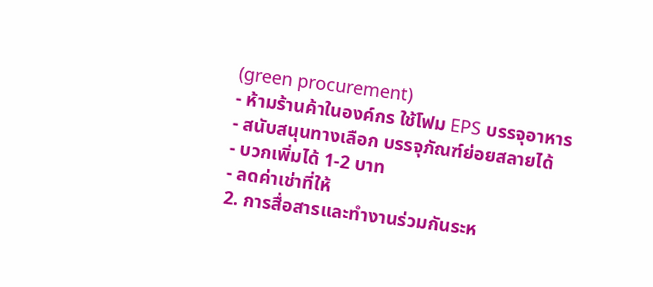(green procurement)
- ห้ามร้านค้าในองค์กร ใช้โฟม EPS บรรจุอาหาร
- สนับสนุนทางเลือก บรรจุภัณฑ์ย่อยสลายได้
- บวกเพิ่มได้ 1-2 บาท
- ลดค่าเช่าที่ให้
2. การสื่อสารและทำงานร่วมกันระห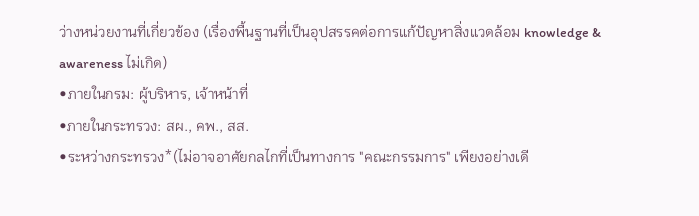ว่างหน่วยงานที่เกี่ยวข้อง (เรื่องพื้นฐานที่เป็นอุปสรรคต่อการแก้ปัญหาสิ่งแวดล้อม knowledge & awareness ไม่เกิด)
•ภายในกรม: ผู้บริหาร, เจ้าหน้าที่
•ภายในกระทรวง: สผ., คพ., สส.
•ระหว่างกระทรวง*(ไม่อาจอาศัยกลไกที่เป็นทางการ "คณะกรรมการ" เพียงอย่างเดี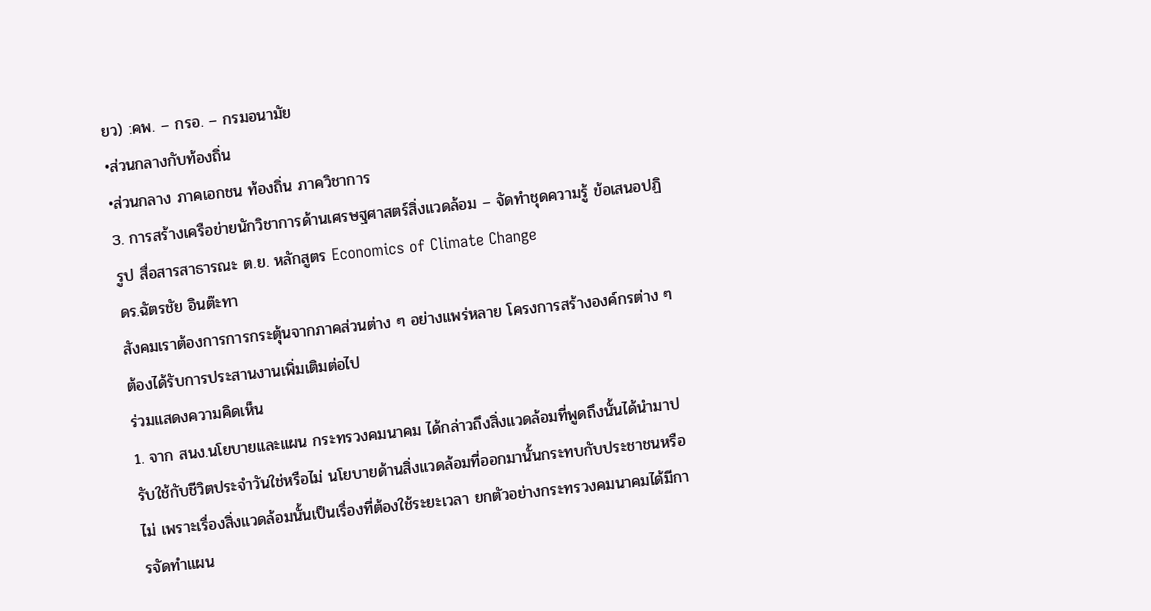ยว) :คพ. – กรอ. – กรมอนามัย
•ส่วนกลางกับท้องถิ่น
•ส่วนกลาง ภาคเอกชน ท้องถิ่น ภาควิชาการ
3. การสร้างเครือข่ายนักวิชาการด้านเศรษฐศาสตร์สิ่งแวดล้อม – จัดทำชุดความรู้ ข้อเสนอปฏิรูป สื่อสารสาธารณะ ต.ย. หลักสูตร Economics of Climate Change
ดร.ฉัตรชัย อินต๊ะทา
สังคมเราต้องการการกระตุ้นจากภาคส่วนต่าง ๆ อย่างแพร่หลาย โครงการสร้างองค์กรต่าง ๆ ต้องได้รับการประสานงานเพิ่มเติมต่อไป
ร่วมแสดงความคิดเห็น
1. จาก สนง.นโยบายและแผน กระทรวงคมนาคม ได้กล่าวถึงสิ่งแวดล้อมที่พูดถึงนั้นได้นำมาปรับใช้กับชีวิตประจำวันใช่หรือไม่ นโยบายด้านสิ่งแวดล้อมที่ออกมานั้นกระทบกับประชาชนหรือไม่ เพราะเรื่องสิ่งแวดล้อมนั้นเป็นเรื่องที่ต้องใช้ระยะเวลา ยกตัวอย่างกระทรวงคมนาคมได้มีการจัดทำแผน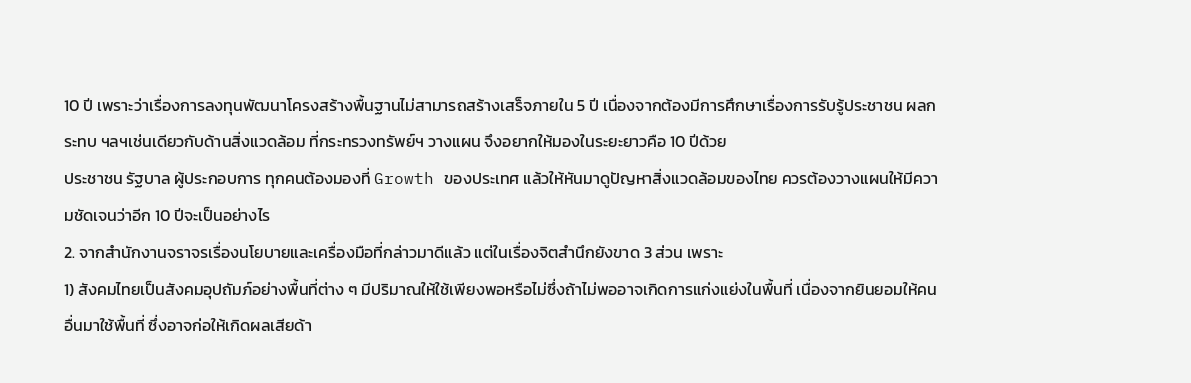10 ปี เพราะว่าเรื่องการลงทุนพัฒนาโครงสร้างพื้นฐานไม่สามารถสร้างเสร็จภายใน 5 ปี เนื่องจากต้องมีการศึกษาเรื่องการรับรู้ประชาชน ผลกระทบ ฯลฯเช่นเดียวกับด้านสิ่งแวดล้อม ที่กระทรวงทรัพย์ฯ วางแผน จึงอยากให้มองในระยะยาวคือ 10 ปีด้วย
ประชาชน รัฐบาล ผู้ประกอบการ ทุกคนต้องมองที่ Growth ของประเทศ แล้วให้หันมาดูปัญหาสิ่งแวดล้อมของไทย ควรต้องวางแผนให้มีความชัดเจนว่าอีก 10 ปีจะเป็นอย่างไร
2. จากสำนักงานจราจรเรื่องนโยบายและเครื่องมือที่กล่าวมาดีแล้ว แต่ในเรื่องจิตสำนึกยังขาด 3 ส่วน เพราะ
1) สังคมไทยเป็นสังคมอุปถัมภ์อย่างพื้นที่ต่าง ๆ มีปริมาณให้ใช้เพียงพอหรือไม่ซึ่งถ้าไม่พออาจเกิดการแก่งแย่งในพื้นที่ เนื่องจากยินยอมให้คนอื่นมาใช้พื้นที่ ซึ่งอาจก่อให้เกิดผลเสียด้า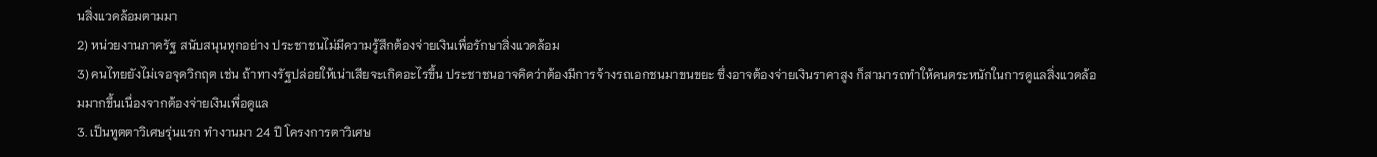นสิ่งแวดล้อมตามมา
2) หน่วยงานภาครัฐ สนับสนุนทุกอย่าง ประชาชนไม่มีความรู้สึกต้องจ่ายเงินเพื่อรักษาสิ่งแวดล้อม
3) คนไทยยังไม่เจอจุดวิกฤต เช่น ถ้าทางรัฐปล่อยให้เน่าเสียจะเกิดอะไรขึ้น ประชาชนอาจคิดว่าต้องมีการจ้างรถเอกชนมาขนขยะ ซึ่งอาจต้องจ่ายเงินราคาสูง ก็สามารถทำให้คนตระหนักในการดูแลสิ่งแวดล้อมมากขึ้นเนื่องจากต้องจ่ายเงินเพื่อดูแล
3. เป็นทูตตาวิเศษรุ่นแรก ทำงานมา 24 ปี โครงการตาวิเศษ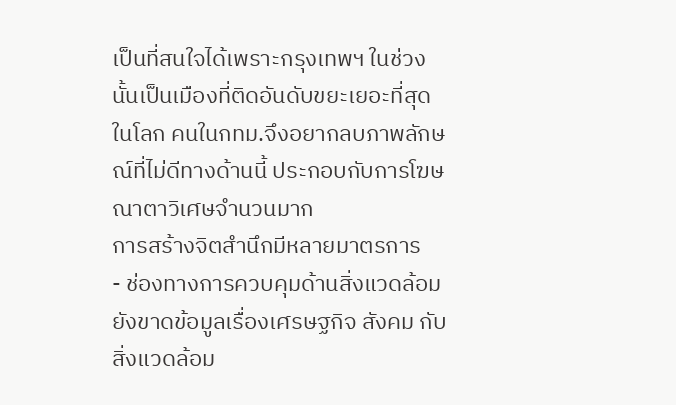เป็นที่สนใจได้เพราะกรุงเทพฯ ในช่วงนั้นเป็นเมืองที่ติดอันดับขยะเยอะที่สุดในโลก คนในกทม.จึงอยากลบภาพลักษณ์ที่ไม่ดีทางด้านนี้ ประกอบกับการโฆษณาตาวิเศษจำนวนมาก
การสร้างจิตสำนึกมีหลายมาตรการ
- ช่องทางการควบคุมด้านสิ่งแวดล้อมยังขาดข้อมูลเรื่องเศรษฐกิจ สังคม กับสิ่งแวดล้อม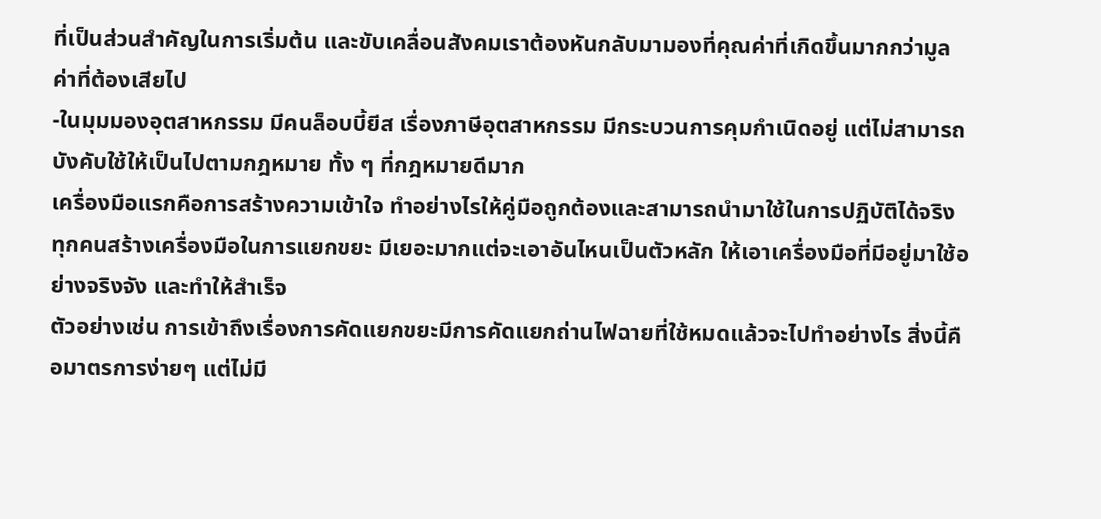ที่เป็นส่วนสำคัญในการเริ่มต้น และขับเคลื่อนสังคมเราต้องหันกลับมามองที่คุณค่าที่เกิดขึ้นมากกว่ามูลค่าที่ต้องเสียไป
-ในมุมมองอุตสาหกรรม มีคนล็อบบี้ยีส เรื่องภาษีอุตสาหกรรม มีกระบวนการคุมกำเนิดอยู่ แต่ไม่สามารถบังคับใช้ให้เป็นไปตามกฎหมาย ทั้ง ๆ ที่กฎหมายดีมาก
เครื่องมือแรกคือการสร้างความเข้าใจ ทำอย่างไรให้คู่มือถูกต้องและสามารถนำมาใช้ในการปฏิบัติได้จริง ทุกคนสร้างเครื่องมือในการแยกขยะ มีเยอะมากแต่จะเอาอันไหนเป็นตัวหลัก ให้เอาเครื่องมือที่มีอยู่มาใช้อย่างจริงจัง และทำให้สำเร็จ
ตัวอย่างเช่น การเข้าถึงเรื่องการคัดแยกขยะมีการคัดแยกถ่านไฟฉายที่ใช้หมดแล้วจะไปทำอย่างไร สิ่งนี้คือมาตรการง่ายๆ แต่ไม่มี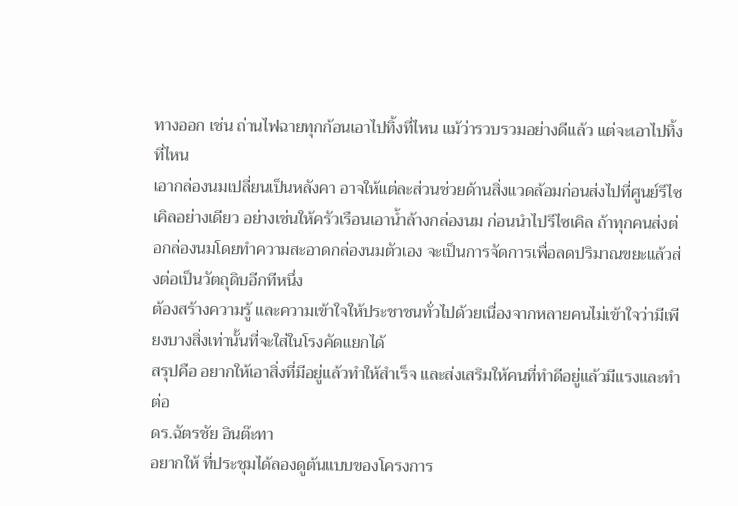ทางออก เช่น ถ่านไฟฉายทุกก้อนเอาไปทิ้งที่ไหน แม้ว่ารวบรวมอย่างดีแล้ว แต่จะเอาไปทิ้งที่ไหน
เอากล่องนมเปลี่ยนเป็นหลังคา อาจให้แต่ละส่วนช่วยด้านสิ่งแวดล้อมก่อนส่งไปที่ศูนย์รีไซเคิลอย่างเดียว อย่างเช่นให้ครัวเรือนเอาน้ำล้างกล่องนม ก่อนนำไปรีไซเคิล ถ้าทุกคนส่งต่อกล่องนมโดยทำความสะอาดกล่องนมตัวเอง จะเป็นการจัดการเพื่อลดปริมาณขยะแล้วส่งต่อเป็นวัตถุดิบอีกทีหนึ่ง
ต้องสร้างความรู้ และความเข้าใจให้ประชาชนทั่วไปด้วยเนื่องจากหลายคนไม่เข้าใจว่ามีเพียงบางสิ่งเท่านั้นที่จะใส่ในโรงคัดแยกได้
สรุปคือ อยากให้เอาสิ่งที่มีอยู่แล้วทำให้สำเร็จ และส่งเสริมให้คนที่ทำดีอยู่แล้วมีแรงและทำต่อ
ดร.ฉัตรชัย อินต๊ะทา
อยากให้ ที่ประชุมได้ลองดูต้นแบบของโครงการ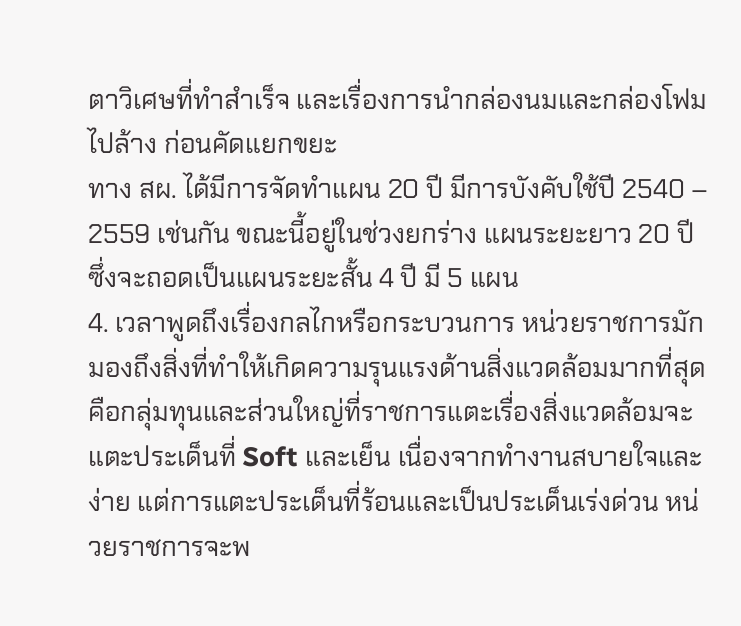ตาวิเศษที่ทำสำเร็จ และเรื่องการนำกล่องนมและกล่องโฟมไปล้าง ก่อนคัดแยกขยะ
ทาง สผ. ได้มีการจัดทำแผน 20 ปี มีการบังคับใช้ปี 2540 – 2559 เช่นกัน ขณะนี้อยู่ในช่วงยกร่าง แผนระยะยาว 20 ปี ซึ่งจะถอดเป็นแผนระยะสั้น 4 ปี มี 5 แผน
4. เวลาพูดถึงเรื่องกลไกหรือกระบวนการ หน่วยราชการมักมองถึงสิ่งที่ทำให้เกิดความรุนแรงด้านสิ่งแวดล้อมมากที่สุดคือกลุ่มทุนและส่วนใหญ่ที่ราชการแตะเรื่องสิ่งแวดล้อมจะแตะประเด็นที่ Soft และเย็น เนื่องจากทำงานสบายใจและง่าย แต่การแตะประเด็นที่ร้อนและเป็นประเด็นเร่งด่วน หน่วยราชการจะพ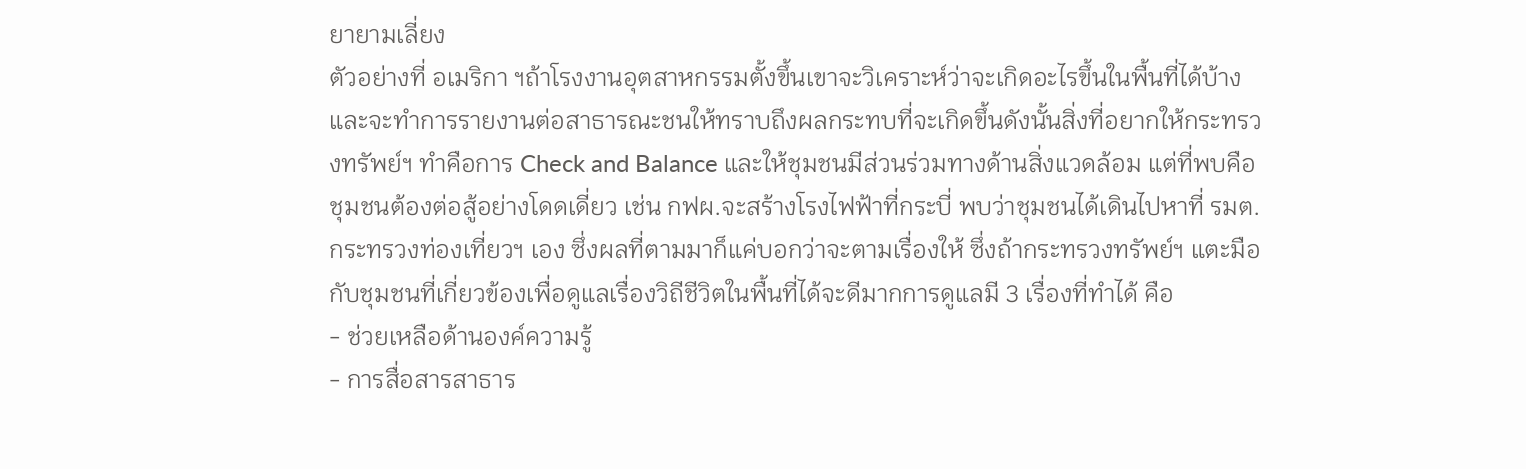ยายามเลี่ยง
ตัวอย่างที่ อเมริกา ฯถ้าโรงงานอุตสาหกรรมตั้งขึ้นเขาจะวิเคราะห์ว่าจะเกิดอะไรขึ้นในพื้นที่ได้บ้าง และจะทำการรายงานต่อสาธารณะชนให้ทราบถึงผลกระทบที่จะเกิดขึ้นดังนั้นสิ่งที่อยากให้กระทรวงทรัพย์ฯ ทำคือการ Check and Balance และให้ชุมชนมีส่วนร่วมทางด้านสิ่งแวดล้อม แต่ที่พบคือชุมชนต้องต่อสู้อย่างโดดเดี่ยว เช่น กฟผ.จะสร้างโรงไฟฟ้าที่กระบี่ พบว่าชุมชนได้เดินไปหาที่ รมต. กระทรวงท่องเที่ยวฯ เอง ซึ่งผลที่ตามมาก็แค่บอกว่าจะตามเรื่องให้ ซึ่งถ้ากระทรวงทรัพย์ฯ แตะมือกับชุมชนที่เกี่ยวข้องเพื่อดูแลเรื่องวิถีชีวิตในพื้นที่ได้จะดีมากการดูแลมี 3 เรื่องที่ทำได้ คือ
- ช่วยเหลือด้านองค์ความรู้
- การสื่อสารสาธาร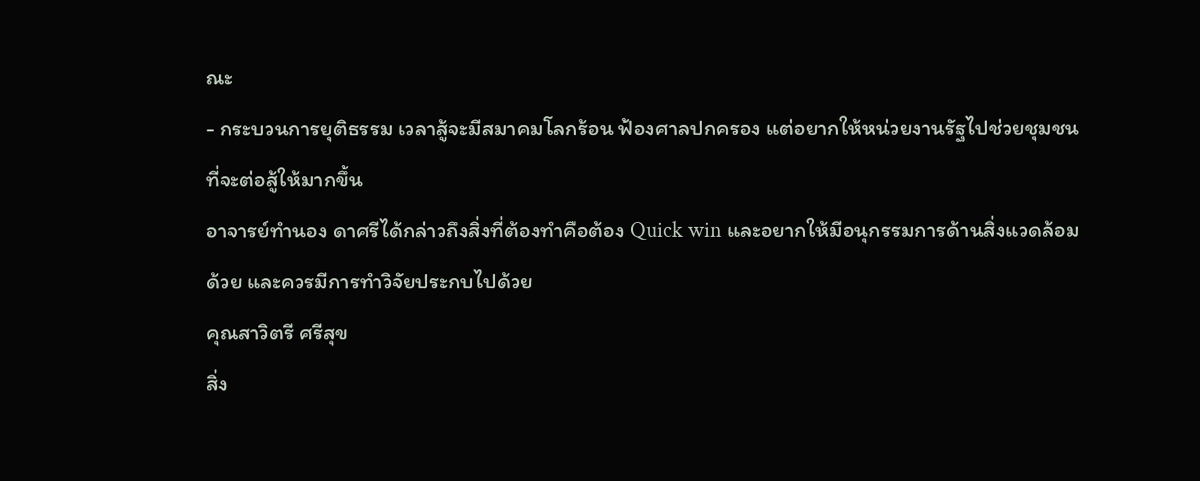ณะ
- กระบวนการยุติธรรม เวลาสู้จะมีสมาคมโลกร้อน ฟ้องศาลปกครอง แต่อยากให้หน่วยงานรัฐไปช่วยชุมชนที่จะต่อสู้ให้มากขึ้น
อาจารย์ทำนอง ดาศรีได้กล่าวถึงสิ่งที่ต้องทำคือต้อง Quick win และอยากให้มีอนุกรรมการด้านสิ่งแวดล้อมด้วย และควรมีการทำวิจัยประกบไปด้วย
คุณสาวิตรี ศรีสุข
สิ่ง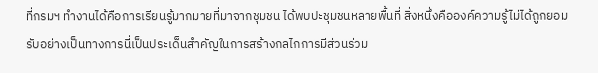ที่กรมฯ ทำงานได้คือการเรียนรู้มากมายที่มาจากชุมชน ได้พบปะชุมชนหลายพื้นที่ สิ่งหนึ่งคือองค์ความรู้ไม่ได้ถูกยอมรับอย่างเป็นทางการนี่เป็นประเด็นสำคัญในการสร้างกลไกการมีส่วนร่วม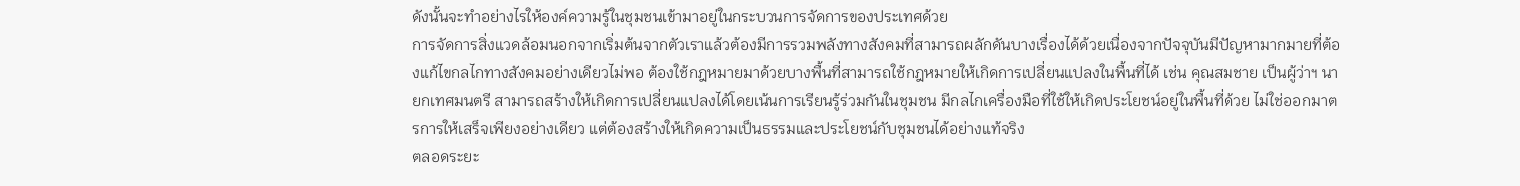ดังนั้นจะทำอย่างไรให้องค์ความรู้ในชุมชนเข้ามาอยู่ในกระบวนการจัดการของประเทศด้วย
การจัดการสิ่งแวดล้อมนอกจากเริ่มต้นจากตัวเราแล้วต้องมีการรวมพลังทางสังคมที่สามารถผลักดันบางเรื่องได้ด้วยเนื่องจากปัจจุบันมีปัญหามากมายที่ต้องแก้ไขกลไกทางสังคมอย่างเดียวไม่พอ ต้องใช้กฎหมายมาด้วยบางพื้นที่สามารถใช้กฎหมายให้เกิดการเปลี่ยนแปลงในพื้นที่ได้ เช่น คุณสมชาย เป็นผู้ว่าฯ นายกเทศมนตรี สามารถสร้างให้เกิดการเปลี่ยนแปลงได้โดยเน้นการเรียนรู้ร่วมกันในชุมชน มีกลไกเครื่องมือที่ใช้ให้เกิดประโยชน์อยู่ในพื้นที่ด้วย ไม่ใช่ออกมาตรการให้เสร็จเพียงอย่างเดียว แต่ต้องสร้างให้เกิดความเป็นธรรมและประโยชน์กับชุมชนได้อย่างแท้จริง
ตลอดระยะ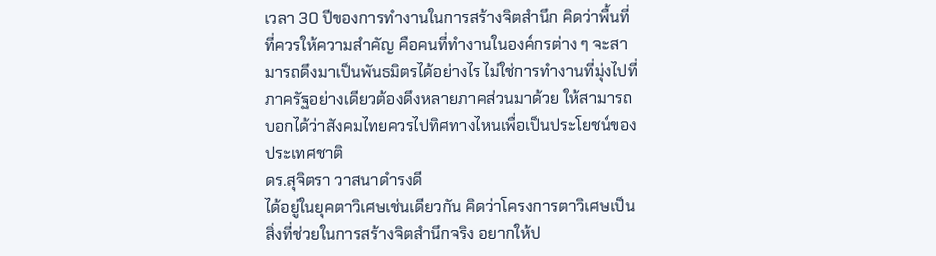เวลา 30 ปีของการทำงานในการสร้างจิตสำนึก คิดว่าพื้นที่ที่ควรให้ความสำคัญ คือคนที่ทำงานในองค์กรต่าง ๆ จะสามารถดึงมาเป็นพันธมิตรได้อย่างไร ไม่ใช่การทำงานที่มุ่งไปที่ภาครัฐอย่างเดียวต้องดึงหลายภาคส่วนมาด้วย ให้สามารถบอกได้ว่าสังคมไทยควรไปทิศทางไหนเพื่อเป็นประโยชน์ของประเทศชาติ
ดร.สุจิตรา วาสนาดำรงดี
ได้อยู่ในยุคตาวิเศษเช่นเดียวกัน คิดว่าโครงการตาวิเศษเป็นสิ่งที่ช่วยในการสร้างจิตสำนึกจริง อยากให้ป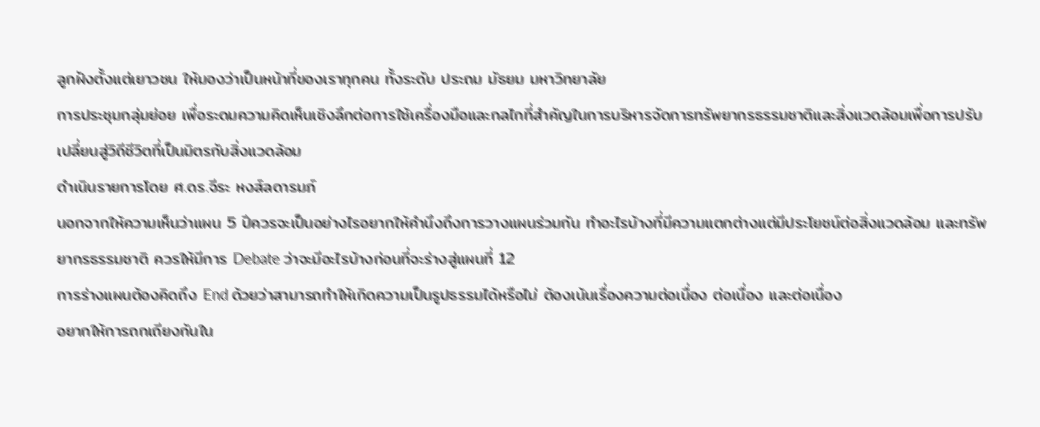ลูกฝังตั้งแต่เยาวชน ให้มองว่าเป็นหน้าที่ของเราทุกคน ทั้งระดับ ประถม มัธยม มหาวิทยาลัย
การประชุมกลุ่มย่อย เพื่อระดมความคิดเห็นเชิงลึกต่อการใช้เครื่องมือและกลไกที่สำคัญในการบริหารจัดการทรัพยากรธรรมชาติและสิ่งแวดล้อมเพื่อการปรับเปลี่ยนสู่วิถีชีวิตที่เป็นมิตรกับสิ่งแวดล้อม
ดำเนินรายการโดย ศ.ดร.จีระ หงส์ลดารมภ์
นอกจากให้ความเห็นว่าแผน 5 ปีควรจะเป็นอย่างไรอยากให้คำนึงถึงการวางแผนร่วมกัน ทำอะไรบ้างที่มีความแตกต่างแต่มีประโยชน์ต่อสิ่งแวดล้อม และทรัพยากรธรรมชาติ ควรให้มีการ Debate ว่าจะมีอะไรบ้างก่อนที่จะร่างสู่แผนที่ 12
การร่างแผนต้องคิดถึง End ด้วยว่าสามารถทำให้เกิดความเป็นรูปธรรมได้หรือไม่ ต้องเน้นเรื่องความต่อเนื่อง ต่อเนื่อง และต่อเนื่อง
อยากให้การถกเถียงกันใน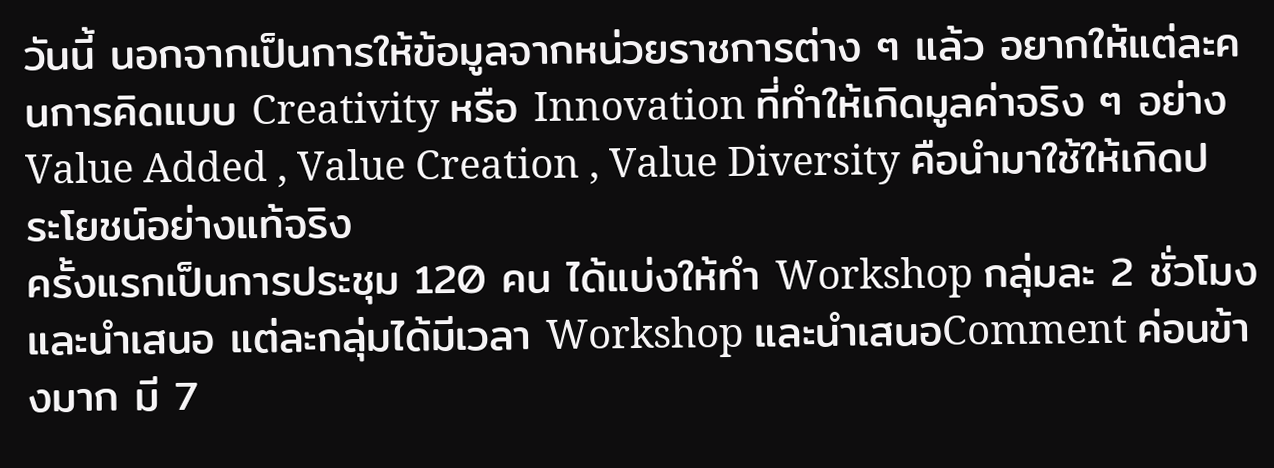วันนี้ นอกจากเป็นการให้ข้อมูลจากหน่วยราชการต่าง ๆ แล้ว อยากให้แต่ละคนการคิดแบบ Creativity หรือ Innovation ที่ทำให้เกิดมูลค่าจริง ๆ อย่าง Value Added , Value Creation , Value Diversity คือนำมาใช้ให้เกิดประโยชน์อย่างแท้จริง
ครั้งแรกเป็นการประชุม 120 คน ได้แบ่งให้ทำ Workshop กลุ่มละ 2 ชั่วโมง และนำเสนอ แต่ละกลุ่มได้มีเวลา Workshop และนำเสนอComment ค่อนข้างมาก มี 7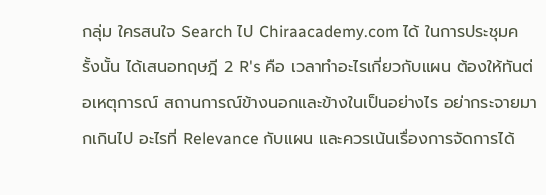กลุ่ม ใครสนใจ Search ไป Chiraacademy.com ได้ ในการประชุมครั้งนั้น ได้เสนอทฤษฎี 2 R's คือ เวลาทำอะไรเกี่ยวกับแผน ต้องให้ทันต่อเหตุการณ์ สถานการณ์ข้างนอกและข้างในเป็นอย่างไร อย่ากระจายมากเกินไป อะไรที่ Relevance กับแผน และควรเน้นเรื่องการจัดการได้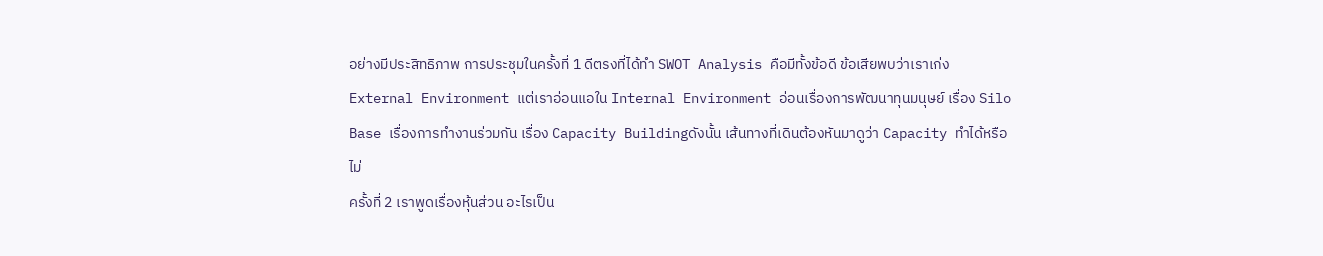อย่างมีประสิทธิภาพ การประชุมในครั้งที่ 1 ดีตรงที่ได้ทำ SWOT Analysis คือมีทั้งข้อดี ข้อเสียพบว่าเราเก่ง External Environment แต่เราอ่อนแอใน Internal Environment อ่อนเรื่องการพัฒนาทุนมนุษย์ เรื่อง Silo Base เรื่องการทำงานร่วมกัน เรื่อง Capacity Buildingดังนั้น เส้นทางที่เดินต้องหันมาดูว่า Capacity ทำได้หรือไม่
ครั้งที่ 2 เราพูดเรื่องหุ้นส่วน อะไรเป็น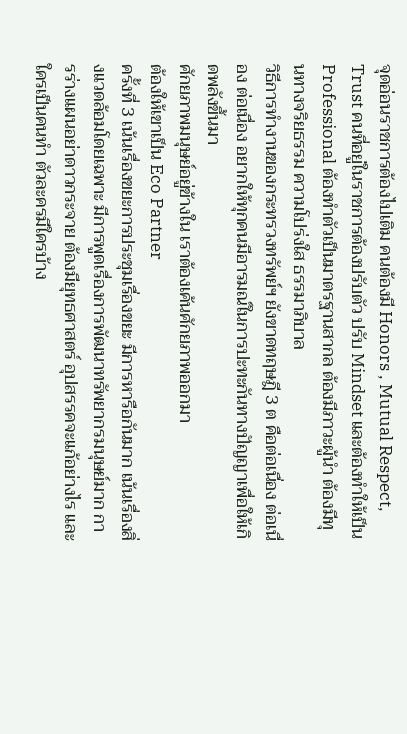จุดอ่อนราชการต้องไปเติม คนต้องมี Honors , Mutual Respect, Trust คนที่อยู่ในราชการต้องปรับตัว ปรับ Mindset และต้องทำให้เป็น Professional ต้องทำตัวเป็นมาตรฐานสากล ต้องมีภาวะผู้นำ ต้องมีทุนทางจริยธรรม ความโปร่งใส ธรรมาภิบาล
วิธีการทำงานของกระทรวงทรัพย์ฯ ยังขาดทฤษฎี 3 ต คือต่อเนื่อง ต่อเนื่อง ต่อเนื่อง อยากให้ทุกคนมีอารมณ์ในการปะทะกันทางปัญญาเพื่อให้เกิดพลังขึ้นมา
ศักยภาพมนุษย์อยู่ข้างใน เราต้องเค้นศักยภาพออกมา
ต้องให้เขาเป็น Eco Partner
ครั้งที่ 3 เน้นเรื่องขยะการประชุมเรื่องขยะ มีการหารือกันมาก เน้นเรื่องสิ่งแวดล้อมโดยเฉพาะ มีการพูดเรื่องการพัฒนาทรัพยากรมนุษย์มาก การร่างแผนอย่าดาวกระจาย ต้องมียุทธศาสตร์ อุปสรรคจะแก้อย่างไร และใครเป็นคนทำ ตัวละครมีใครบ้าง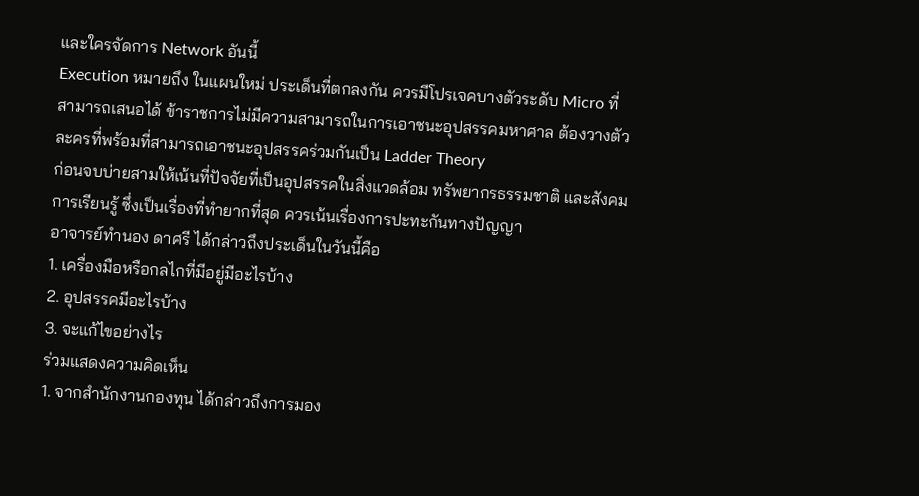และใครจัดการ Network อันนี้
Execution หมายถึง ในแผนใหม่ ประเด็นที่ตกลงกัน ควรมีโปรเจคบางตัวระดับ Micro ที่สามารถเสนอได้ ข้าราชการไม่มีความสามารถในการเอาชนะอุปสรรคมหาศาล ต้องวางตัวละครที่พร้อมที่สามารถเอาชนะอุปสรรคร่วมกันเป็น Ladder Theory
ก่อนจบบ่ายสามให้เน้นที่ปัจจัยที่เป็นอุปสรรคในสิ่งแวดล้อม ทรัพยากรธรรมชาติ และสังคมการเรียนรู้ ซึ่งเป็นเรื่องที่ทำยากที่สุด ควรเน้นเรื่องการปะทะกันทางปัญญา
อาจารย์ทำนอง ดาศรี ได้กล่าวถึงประเด็นในวันนี้คือ
1. เครื่องมือหรือกลไกที่มีอยู่มีอะไรบ้าง
2. อุปสรรคมีอะไรบ้าง
3. จะแก้ไขอย่างไร
ร่วมแสดงความคิดเห็น
1. จากสำนักงานกองทุน ได้กล่าวถึงการมอง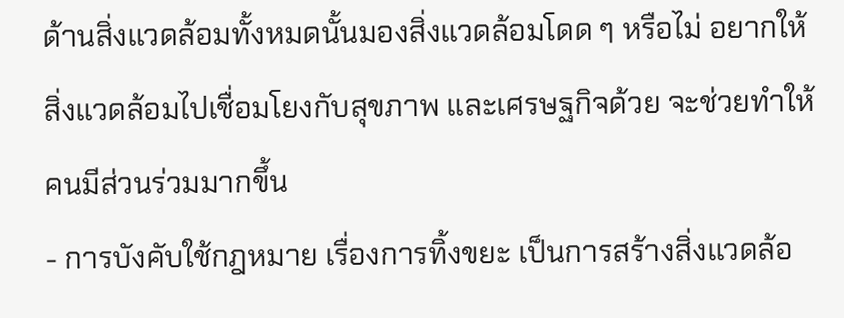ด้านสิ่งแวดล้อมทั้งหมดนั้นมองสิ่งแวดล้อมโดด ๆ หรือไม่ อยากให้สิ่งแวดล้อมไปเชื่อมโยงกับสุขภาพ และเศรษฐกิจด้วย จะช่วยทำให้คนมีส่วนร่วมมากขึ้น
- การบังคับใช้กฎหมาย เรื่องการทิ้งขยะ เป็นการสร้างสิ่งแวดล้อ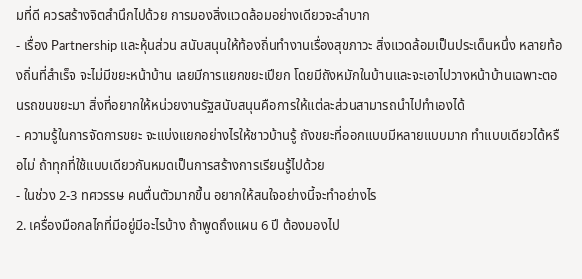มที่ดี ควรสร้างจิตสำนึกไปด้วย การมองสิ่งแวดล้อมอย่างเดียวจะลำบาก
- เรื่อง Partnership และหุ้นส่วน สนับสนุนให้ท้องถิ่นทำงานเรื่องสุขภาวะ สิ่งแวดล้อมเป็นประเด็นหนึ่ง หลายท้องถิ่นที่สำเร็จ จะไม่มีขยะหน้าบ้าน เลยมีการแยกขยะเปียก โดยมีถังหมักในบ้านและจะเอาไปวางหน้าบ้านเฉพาะตอนรถขนขยะมา สิ่งที่อยากให้หน่วยงานรัฐสนับสนุนคือการให้แต่ละส่วนสามารถนำไปทำเองได้
- ความรู้ในการจัดการขยะ จะแบ่งแยกอย่างไรให้ชาวบ้านรู้ ถังขยะที่ออกแบบมีหลายแบบมาก ทำแบบเดียวได้หรือไม่ ถ้าทุกที่ใช้แบบเดียวกันหมดเป็นการสร้างการเรียนรู้ไปด้วย
- ในช่วง 2-3 ทศวรรษ คนตื่นตัวมากขึ้น อยากให้สนใจอย่างนี้จะทำอย่างไร
2. เครื่องมือกลไกที่มีอยู่มีอะไรบ้าง ถ้าพูดถึงแผน 6 ปี ต้องมองไป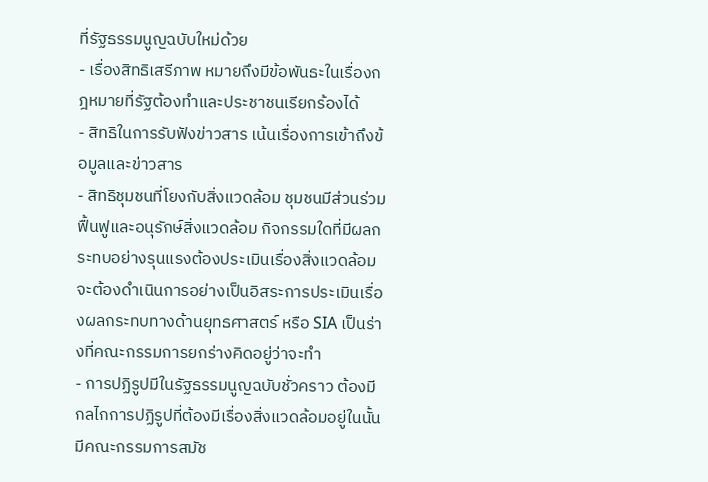ที่รัฐธรรมนูญฉบับใหม่ด้วย
- เรื่องสิทธิเสรีภาพ หมายถึงมีข้อพันธะในเรื่องกฎหมายที่รัฐต้องทำและประชาชนเรียกร้องได้
- สิทธิในการรับฟังข่าวสาร เน้นเรื่องการเข้าถึงข้อมูลและข่าวสาร
- สิทธิชุมชนที่โยงกับสิ่งแวดล้อม ชุมชนมีส่วนร่วมฟื้นฟูและอนุรักษ์สิ่งแวดล้อม กิจกรรมใดที่มีผลกระทบอย่างรุนแรงต้องประเมินเรื่องสิ่งแวดล้อม จะต้องดำเนินการอย่างเป็นอิสระการประเมินเรื่องผลกระทบทางด้านยุทธศาสตร์ หรือ SIA เป็นร่างที่คณะกรรมการยกร่างคิดอยู่ว่าจะทำ
- การปฏิรูปมีในรัฐธรรมนูญฉบับชั่วคราว ต้องมีกลไกการปฏิรูปที่ต้องมีเรื่องสิ่งแวดล้อมอยู่ในนั้น มีคณะกรรมการสมัช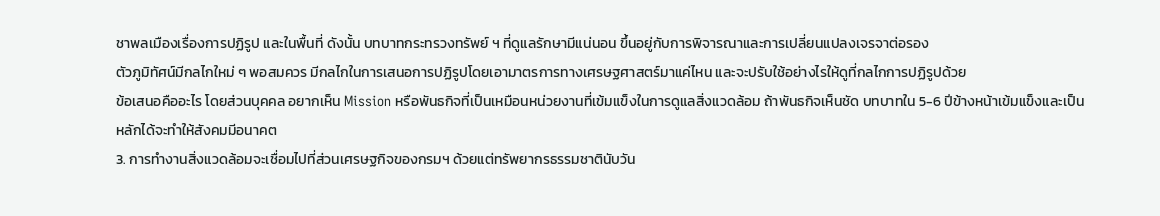ชาพลเมืองเรื่องการปฏิรูป และในพื้นที่ ดังนั้น บทบาทกระทรวงทรัพย์ ฯ ที่ดูแลรักษามีแน่นอน ขึ้นอยู่กับการพิจารณาและการเปลี่ยนแปลงเจรจาต่อรอง
ตัวภูมิทัศน์มีกลไกใหม่ ๆ พอสมควร มีกลไกในการเสนอการปฏิรูปโดยเอามาตรการทางเศรษฐศาสตร์มาแค่ไหน และจะปรับใช้อย่างไรให้ดูที่กลไกการปฏิรูปด้วย
ข้อเสนอคืออะไร โดยส่วนบุคคล อยากเห็น Mission หรือพันธกิจที่เป็นเหมือนหน่วยงานที่เข้มแข็งในการดูแลสิ่งแวดล้อม ถ้าพันธกิจเห็นชัด บทบาทใน 5-6 ปีข้างหน้าเข้มแข็งและเป็นหลักได้จะทำให้สังคมมีอนาคต
3. การทำงานสิ่งแวดล้อมจะเชื่อมไปที่ส่วนเศรษฐกิจของกรมฯ ด้วยแต่ทรัพยากรธรรมชาตินับวัน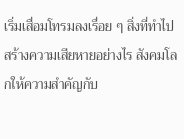เริ่มเสื่อมโทรมลงเรื่อย ๆ สิ่งที่ทำไปสร้างความเสียหายอย่างไร สังคมโลกให้ความสำคัญกับ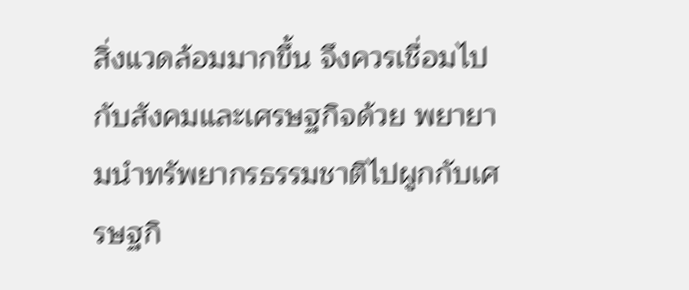สิ่งแวดล้อมมากขึ้น จึงควรเชื่อมไปกับสังคมและเศรษฐกิจด้วย พยายามนำทรัพยากรธรรมชาติไปผูกกับเศรษฐกิ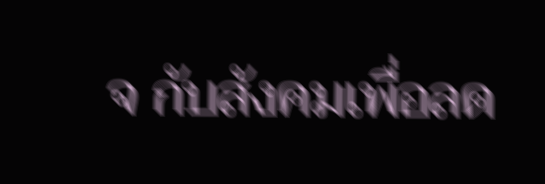จ กับสังคมเพื่อลด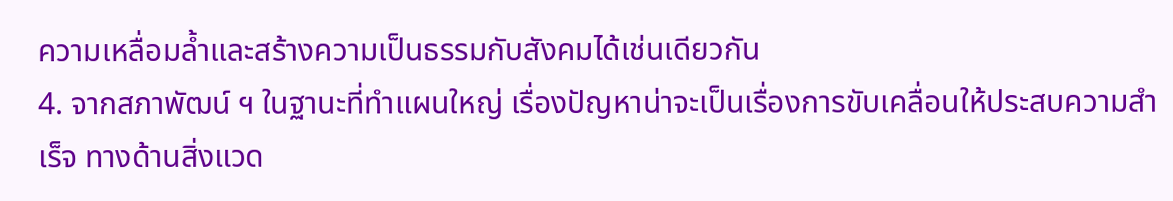ความเหลื่อมล้ำและสร้างความเป็นธรรมกับสังคมได้เช่นเดียวกัน
4. จากสภาพัฒน์ ฯ ในฐานะที่ทำแผนใหญ่ เรื่องปัญหาน่าจะเป็นเรื่องการขับเคลื่อนให้ประสบความสำเร็จ ทางด้านสิ่งแวด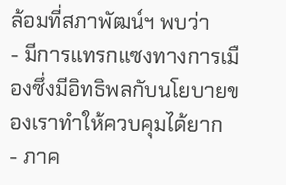ล้อมที่สภาพัฒน์ฯ พบว่า
- มีการแทรกแซงทางการเมืองซึ่งมีอิทธิพลกับนโยบายของเราทำให้ควบคุมได้ยาก
- ภาค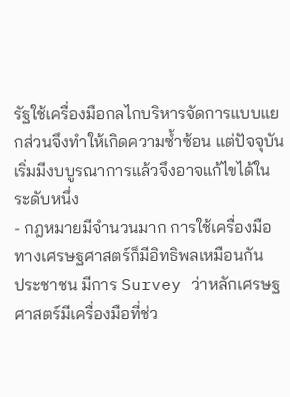รัฐใช้เครื่องมือกลไกบริหารจัดการแบบแยกส่วนจึงทำให้เกิดความซ้ำซ้อน แต่ปัจจุบันเริ่มมีงบบูรณาการแล้วจึงอาจแก้ไขได้ในระดับหนึ่ง
- กฎหมายมีจำนวนมาก การใช้เครื่องมือทางเศรษฐศาสตร์ก็มีอิทธิพลเหมือนกัน
ประชาชน มีการ Survey ว่าหลักเศรษฐศาสตร์มีเครื่องมือที่ช่ว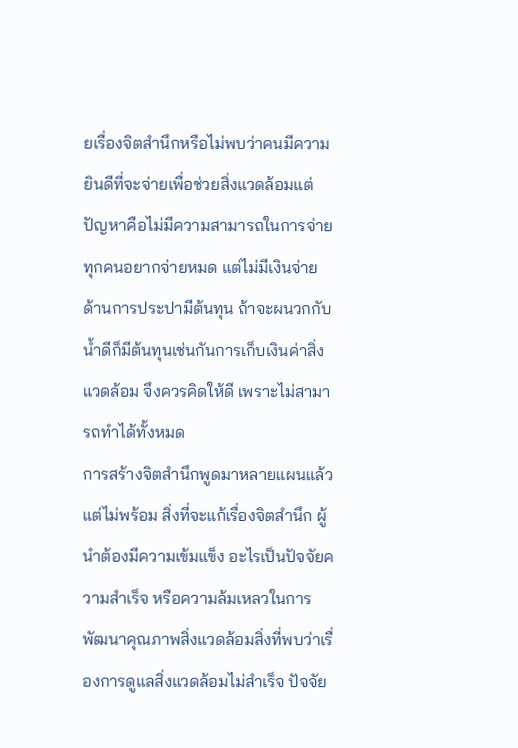ยเรื่องจิตสำนึกหรือไม่พบว่าคนมีความยินดีที่จะจ่ายเพื่อช่วยสิ่งแวดล้อมแต่ปัญหาคือไม่มีความสามารถในการจ่าย ทุกคนอยากจ่ายหมด แต่ไม่มีเงินจ่ายด้านการประปามีต้นทุน ถ้าจะผนวกกับน้ำดีก็มีต้นทุนเช่นกันการเก็บเงินค่าสิ่งแวดล้อม จึงควรคิดให้ดี เพราะไม่สามารถทำได้ทั้งหมด
การสร้างจิตสำนึกพูดมาหลายแผนแล้วแต่ไม่พร้อม สิ่งที่จะแก้เรื่องจิตสำนึก ผู้นำต้องมีความเข้มแข็ง อะไรเป็นปัจจัยความสำเร็จ หรือความล้มเหลวในการพัฒนาคุณภาพสิ่งแวดล้อมสิ่งที่พบว่าเรื่องการดูแลสิ่งแวดล้อมไม่สำเร็จ ปัจจัย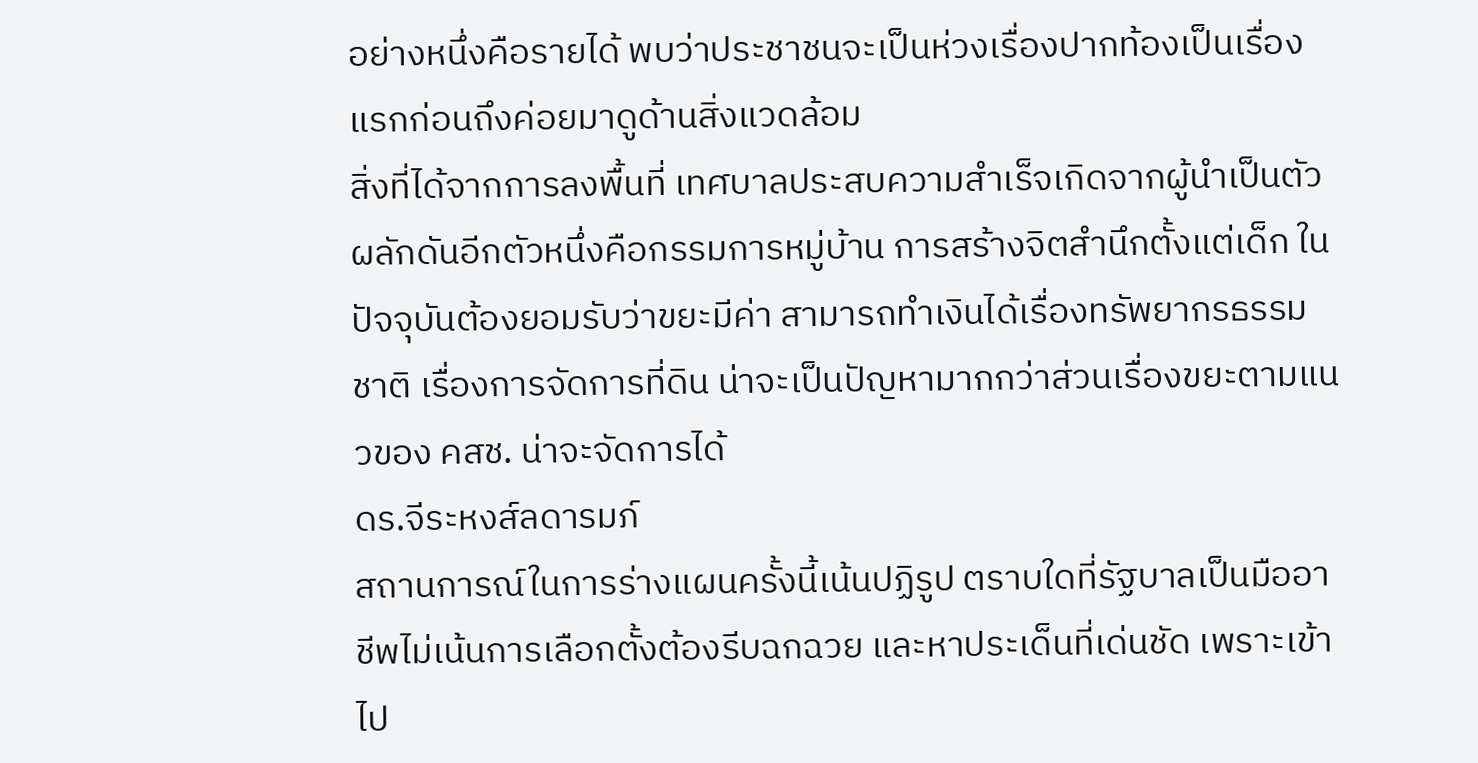อย่างหนึ่งคือรายได้ พบว่าประชาชนจะเป็นห่วงเรื่องปากท้องเป็นเรื่องแรกก่อนถึงค่อยมาดูด้านสิ่งแวดล้อม
สิ่งที่ได้จากการลงพื้นที่ เทศบาลประสบความสำเร็จเกิดจากผู้นำเป็นตัวผลักดันอีกตัวหนึ่งคือกรรมการหมู่บ้าน การสร้างจิตสำนึกตั้งแต่เด็ก ในปัจจุบันต้องยอมรับว่าขยะมีค่า สามารถทำเงินได้เรื่องทรัพยากรธรรมชาติ เรื่องการจัดการที่ดิน น่าจะเป็นปัญหามากกว่าส่วนเรื่องขยะตามแนวของ คสช. น่าจะจัดการได้
ดร.จีระหงส์ลดารมภ์
สถานการณ์ในการร่างแผนครั้งนี้เน้นปฏิรูป ตราบใดที่รัฐบาลเป็นมืออาชีพไม่เน้นการเลือกตั้งต้องรีบฉกฉวย และหาประเด็นที่เด่นชัด เพราะเข้าไป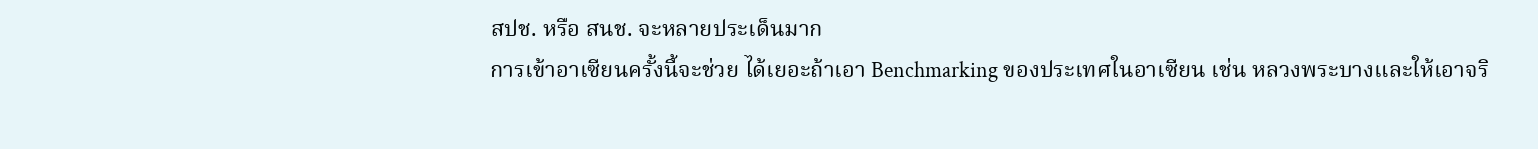สปช. หรือ สนช. จะหลายประเด็นมาก
การเข้าอาเซียนครั้งนี้จะช่วย ได้เยอะถ้าเอา Benchmarking ของประเทศในอาเซียน เช่น หลวงพระบางและให้เอาจริ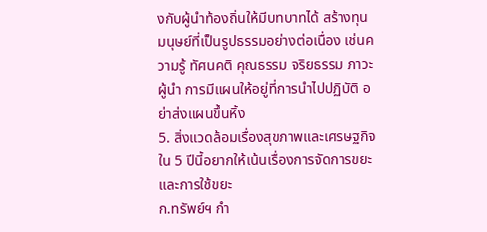งกับผู้นำท้องถิ่นให้มีบทบาทได้ สร้างทุนมนุษย์ที่เป็นรูปธรรมอย่างต่อเนื่อง เช่นความรู้ ทัศนคติ คุณธรรม จริยธรรม ภาวะผู้นำ การมีแผนให้อยู่ที่การนำไปปฏิบัติ อย่าส่งแผนขึ้นหิ้ง
5. สิ่งแวดล้อมเรื่องสุขภาพและเศรษฐกิจ ใน 5 ปีนี้อยากให้เน้นเรื่องการจัดการขยะ และการใช้ขยะ
ก.ทรัพย์ฯ กำ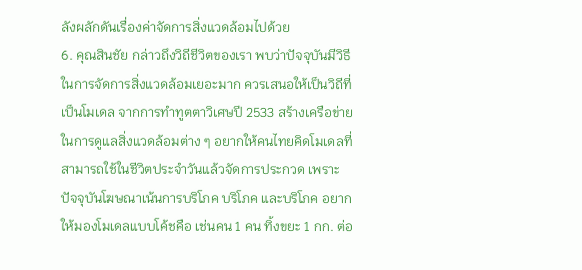ลังผลักดันเรื่องค่าจัดการสิ่งแวดล้อมไปด้วย
6. คุณสินชัย กล่าวถึงวิถีชีวิตของเรา พบว่าปัจจุบันมีวิธีในการจัดการสิ่งแวดล้อมเยอะมาก ควรเสนอให้เป็นวิถีที่เป็นโมเดล จากการทำทูตตาวิเศษปี 2533 สร้างเครือข่ายในการดูแลสิ่งแวดล้อมต่าง ๆ อยากให้คนไทยคิดโมเดลที่สามารถใช้ในชีวิตประจำวันแล้วจัดการประกวด เพราะปัจจุบันโฆษณาเน้นการบริโภค บริโภค และบริโภค อยากให้มองโมเดลแบบโค้ชคือ เช่นคน 1 คน ทิ้งขยะ 1 กก. ต่อ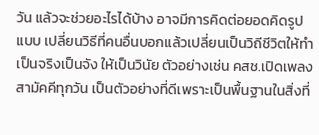วัน แล้วจะช่วยอะไรได้บ้าง อาจมีการคิดต่อยอดคิดรูปแบบ เปลี่ยนวิธีที่คนอื่นบอกแล้วเปลี่ยนเป็นวิถีชีวิตให้ทำเป็นจริงเป็นจัง ให้เป็นวินัย ตัวอย่างเช่น คสช.เปิดเพลงสามัคคีทุกวัน เป็นตัวอย่างที่ดีเพราะเป็นพื้นฐานในสิ่งที่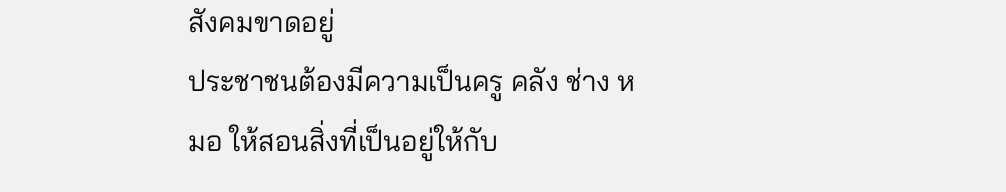สังคมขาดอยู่
ประชาชนต้องมีความเป็นครู คลัง ช่าง หมอ ให้สอนสิ่งที่เป็นอยู่ให้กับ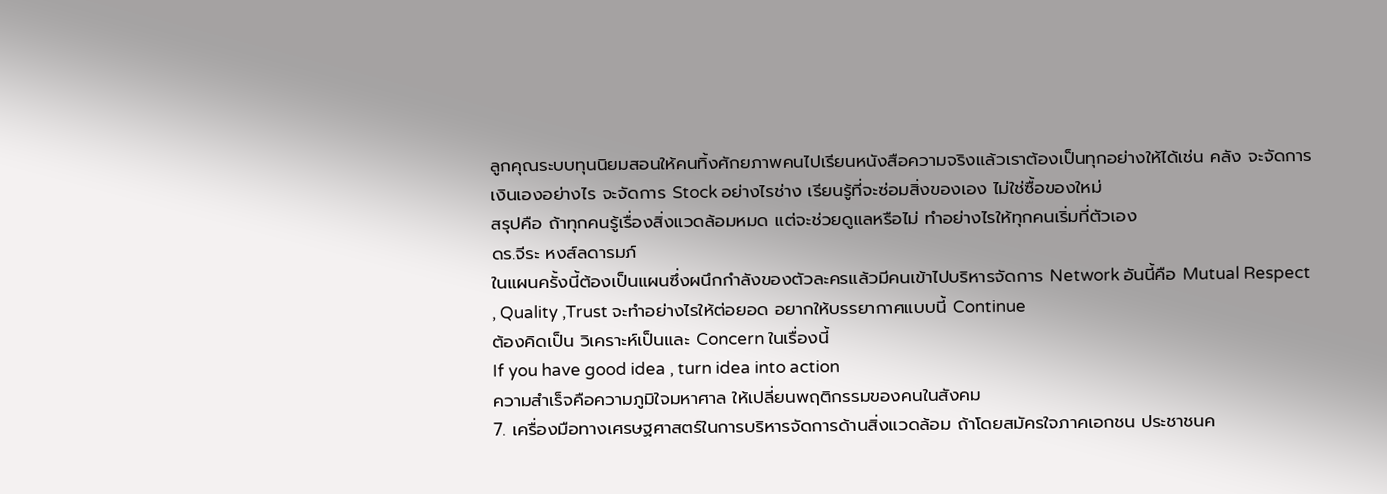ลูกคุณระบบทุนนิยมสอนให้คนทิ้งศักยภาพคนไปเรียนหนังสือความจริงแล้วเราต้องเป็นทุกอย่างให้ได้เช่น คลัง จะจัดการเงินเองอย่างไร จะจัดการ Stock อย่างไรช่าง เรียนรู้ที่จะซ่อมสิ่งของเอง ไม่ใช่ซื้อของใหม่
สรุปคือ ถ้าทุกคนรู้เรื่องสิ่งแวดล้อมหมด แต่จะช่วยดูแลหรือไม่ ทำอย่างไรให้ทุกคนเริ่มที่ตัวเอง
ดร.จีระ หงส์ลดารมภ์
ในแผนครั้งนี้ต้องเป็นแผนซึ่งผนึกกำลังของตัวละครแล้วมีคนเข้าไปบริหารจัดการ Network อันนี้คือ Mutual Respect , Quality ,Trust จะทำอย่างไรให้ต่อยอด อยากให้บรรยากาศแบบนี้ Continue
ต้องคิดเป็น วิเคราะห์เป็นและ Concern ในเรื่องนี้
If you have good idea , turn idea into action
ความสำเร็จคือความภูมิใจมหาศาล ให้เปลี่ยนพฤติกรรมของคนในสังคม
7. เครื่องมือทางเศรษฐศาสตร์ในการบริหารจัดการด้านสิ่งแวดล้อม ถ้าโดยสมัครใจภาคเอกชน ประชาชนค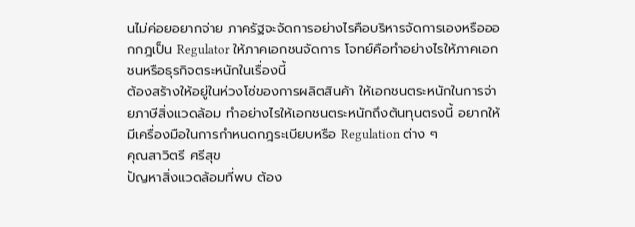นไม่ค่อยอยากจ่าย ภาครัฐจะจัดการอย่างไรคือบริหารจัดการเองหรือออกกฎเป็น Regulator ให้ภาคเอกชนจัดการ โจทย์คือทำอย่างไรให้ภาคเอกชนหรือธุรกิจตระหนักในเรื่องนี้
ต้องสร้างให้อยู่ในห่วงโซ่ของการผลิตสินค้า ให้เอกชนตระหนักในการจ่ายภาษีสิ่งแวดล้อม ทำอย่างไรให้เอกชนตระหนักถึงต้นทุนตรงนี้ อยากให้มีเครื่องมือในการกำหนดกฎระเบียบหรือ Regulation ต่าง ๆ
คุณสาวิตรี ศรีสุข
ปัญหาสิ่งแวดล้อมที่พบ ต้อง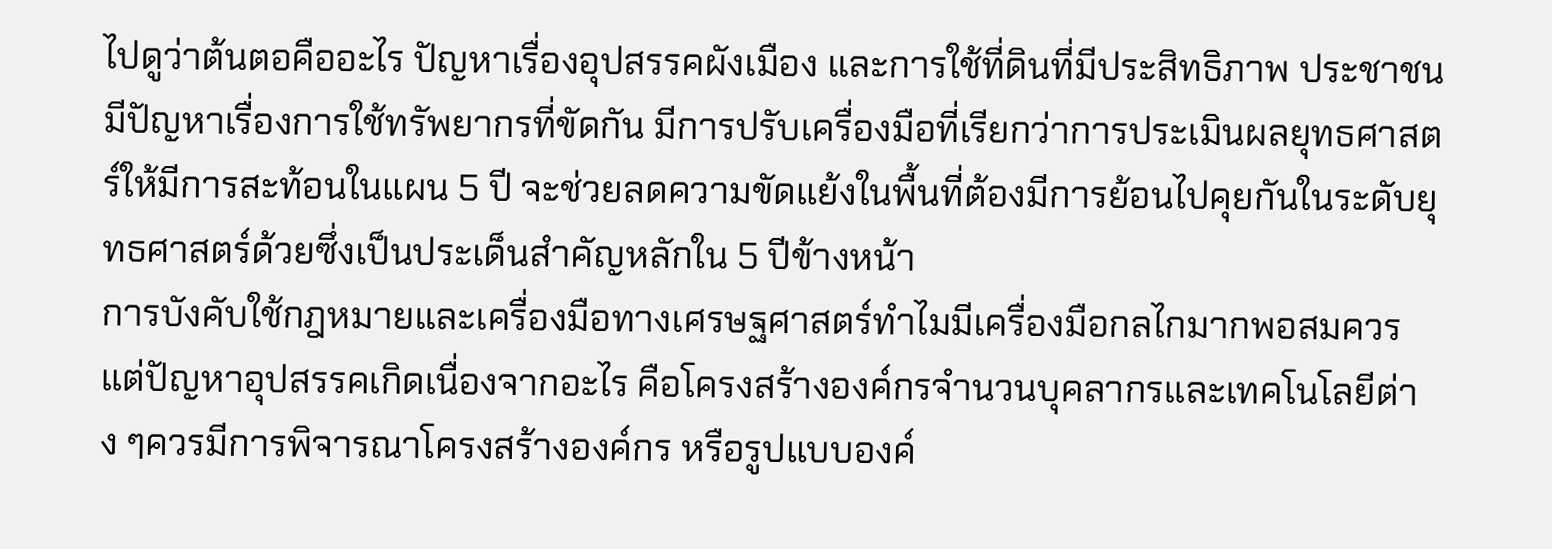ไปดูว่าต้นตอคืออะไร ปัญหาเรื่องอุปสรรคผังเมือง และการใช้ที่ดินที่มีประสิทธิภาพ ประชาชนมีปัญหาเรื่องการใช้ทรัพยากรที่ขัดกัน มีการปรับเครื่องมือที่เรียกว่าการประเมินผลยุทธศาสตร์ให้มีการสะท้อนในแผน 5 ปี จะช่วยลดความขัดแย้งในพื้นที่ต้องมีการย้อนไปคุยกันในระดับยุทธศาสตร์ด้วยซึ่งเป็นประเด็นสำคัญหลักใน 5 ปีข้างหน้า
การบังคับใช้กฎหมายและเครื่องมือทางเศรษฐศาสตร์ทำไมมีเครื่องมือกลไกมากพอสมควร แต่ปัญหาอุปสรรคเกิดเนื่องจากอะไร คือโครงสร้างองค์กรจำนวนบุคลากรและเทคโนโลยีต่าง ๆควรมีการพิจารณาโครงสร้างองค์กร หรือรูปแบบองค์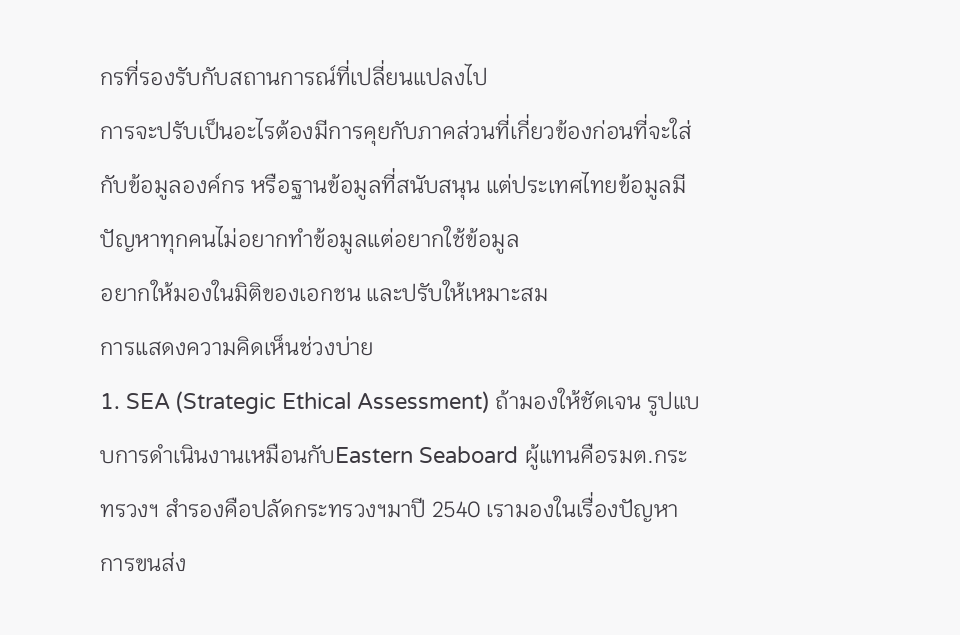กรที่รองรับกับสถานการณ์ที่เปลี่ยนแปลงไป
การจะปรับเป็นอะไรต้องมีการคุยกับภาคส่วนที่เกี่ยวข้องก่อนที่จะใส่กับข้อมูลองค์กร หรือฐานข้อมูลที่สนับสนุน แต่ประเทศไทยข้อมูลมีปัญหาทุกคนไม่อยากทำข้อมูลแต่อยากใช้ข้อมูล
อยากให้มองในมิติของเอกชน และปรับให้เหมาะสม
การแสดงความคิดเห็นช่วงบ่าย
1. SEA (Strategic Ethical Assessment) ถ้ามองให้ชัดเจน รูปแบบการดำเนินงานเหมือนกับEastern Seaboard ผู้แทนคือรมต.กระทรวงฯ สำรองคือปลัดกระทรวงฯมาปี 2540 เรามองในเรื่องปัญหาการขนส่ง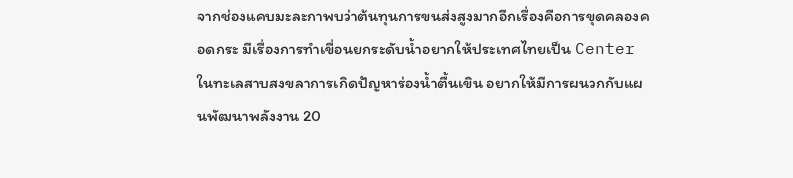จากช่องแคบมะละกาพบว่าต้นทุนการขนส่งสูงมากอีกเรื่องคือการขุดคลองคอดกระ มีเรื่องการทำเขื่อนยกระดับน้ำอยากให้ประเทศไทยเป็น Center ในทะเลสาบสงขลาการเกิดปัญหาร่องน้ำตื้นเขิน อยากให้มีการผนวกกับแผนพัฒนาพลังงาน 20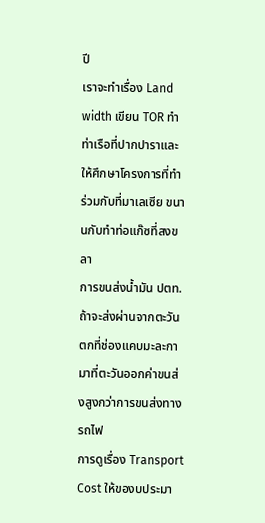ปี
เราจะทำเรื่อง Land width เขียน TOR ทำท่าเรือที่ปากปาราและให้ศึกษาโครงการที่ทำร่วมกับที่มาเลเซีย ขนานกับทำท่อแก๊ซที่สงขลา
การขนส่งน้ำมัน ปตท. ถ้าจะส่งผ่านจากตะวันตกที่ช่องแคบมะละกา มาที่ตะวันออกค่าขนส่งสูงกว่าการขนส่งทางรถไฟ
การดูเรื่อง Transport Cost ให้ของบประมา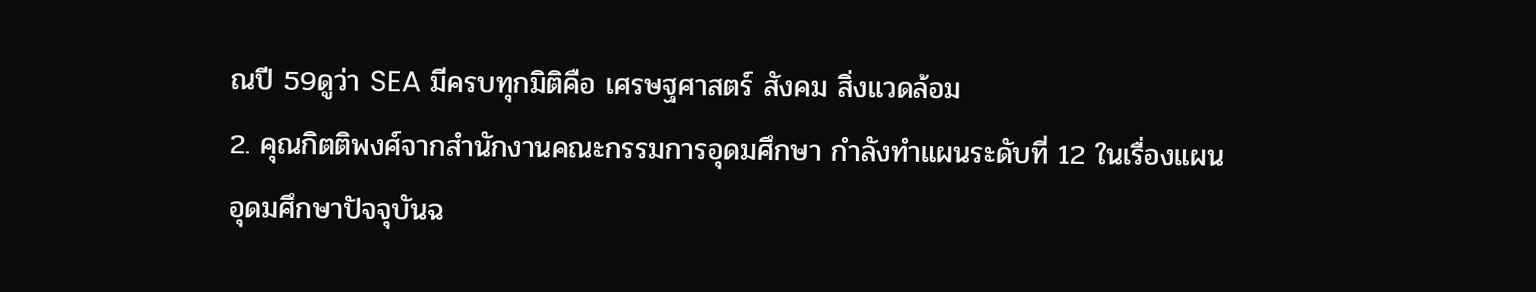ณปี 59ดูว่า SEA มีครบทุกมิติคือ เศรษฐศาสตร์ สังคม สิ่งแวดล้อม
2. คุณกิตติพงศ์จากสำนักงานคณะกรรมการอุดมศึกษา กำลังทำแผนระดับที่ 12 ในเรื่องแผนอุดมศึกษาปัจจุบันฉ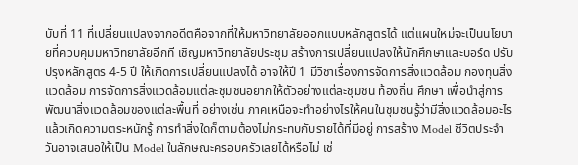บับที่ 11 ที่เปลี่ยนแปลงจากอดีตคือจากที่ให้มหาวิทยาลัยออกแบบหลักสูตรได้ แต่แผนใหม่จะเป็นนโยบายที่ควบคุมมหาวิทยาลัยอีกที เชิญมหาวิทยาลัยประชุม สร้างการเปลี่ยนแปลงให้นักศึกษาและบอร์ด ปรับปรุงหลักสูตร 4-5 ปี ให้เกิดการเปลี่ยนแปลงได้ อาจให้ปี 1 มีวิชาเรื่องการจัดการสิ่งแวดล้อม กองทุนสิ่งแวดล้อม การจัดการสิ่งแวดล้อมแต่ละชุมชนอยากให้ตัวอย่างแต่ละชุมชน ท้องถิ่น ศึกษา เพื่อนำสู่การพัฒนาสิ่งแวดล้อมของแต่ละพื้นที่ อย่างเช่น ภาคเหนือจะทำอย่างไรให้คนในชุมชนรู้ว่ามีสิ่งแวดล้อมอะไร แล้วเกิดความตระหนักรู้ การทำสิ่งใดก็ตามต้องไม่กระทบกับรายได้ที่มีอยู่ การสร้าง Model ชีวิตประจำวันอาจเสนอให้เป็น Model ในลักษณะครอบครัวเลยได้หรือไม่ เช่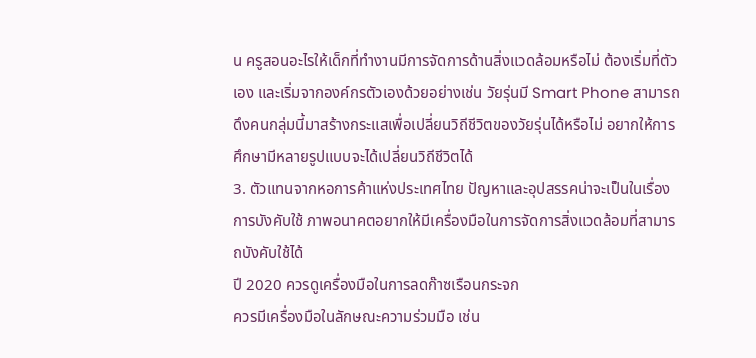น ครูสอนอะไรให้เด็กที่ทำงานมีการจัดการด้านสิ่งแวดล้อมหรือไม่ ต้องเริ่มที่ตัวเอง และเริ่มจากองค์กรตัวเองด้วยอย่างเช่น วัยรุ่นมี Smart Phone สามารถดึงคนกลุ่มนี้มาสร้างกระแสเพื่อเปลี่ยนวิถีชีวิตของวัยรุ่นได้หรือไม่ อยากให้การศึกษามีหลายรูปแบบจะได้เปลี่ยนวิถีชีวิตได้
3. ตัวแทนจากหอการค้าแห่งประเทศไทย ปัญหาและอุปสรรคน่าจะเป็นในเรื่องการบังคับใช้ ภาพอนาคตอยากให้มีเครื่องมือในการจัดการสิ่งแวดล้อมที่สามารถบังคับใช้ได้
ปี 2020 ควรดูเครื่องมือในการลดก๊าซเรือนกระจก
ควรมีเครื่องมือในลักษณะความร่วมมือ เช่น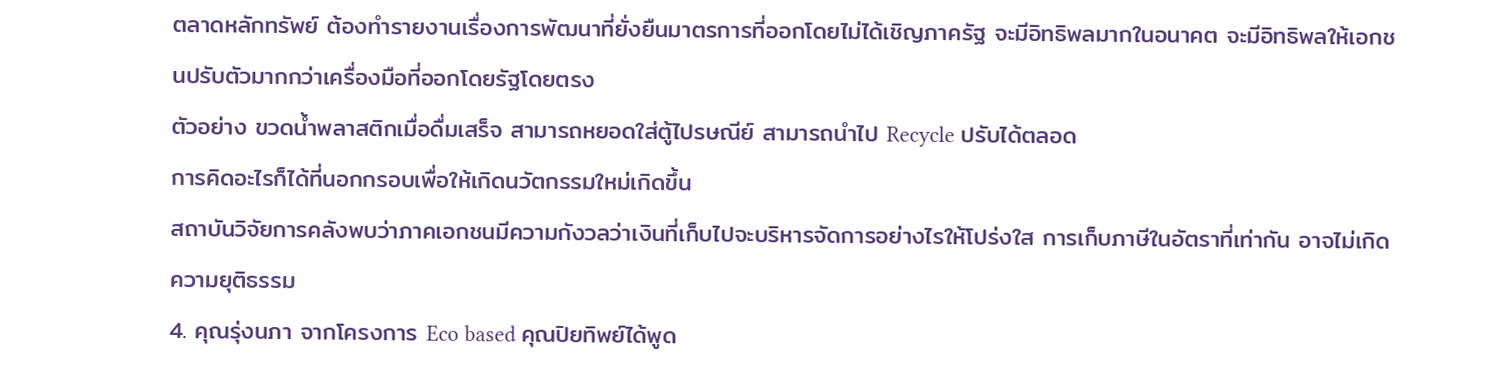ตลาดหลักทรัพย์ ต้องทำรายงานเรื่องการพัฒนาที่ยั่งยืนมาตรการที่ออกโดยไม่ได้เชิญภาครัฐ จะมีอิทธิพลมากในอนาคต จะมีอิทธิพลให้เอกชนปรับตัวมากกว่าเครื่องมือที่ออกโดยรัฐโดยตรง
ตัวอย่าง ขวดน้ำพลาสติกเมื่อดื่มเสร็จ สามารถหยอดใส่ตู้ไปรษณีย์ สามารถนำไป Recycle ปรับได้ตลอด
การคิดอะไรก็ได้ที่นอกกรอบเพื่อให้เกิดนวัตกรรมใหม่เกิดขึ้น
สถาบันวิจัยการคลังพบว่าภาคเอกชนมีความกังวลว่าเงินที่เก็บไปจะบริหารจัดการอย่างไรให้โปร่งใส การเก็บภาษีในอัตราที่เท่ากัน อาจไม่เกิดความยุติธรรม
4. คุณรุ่งนภา จากโครงการ Eco based คุณปิยทิพย์ได้พูด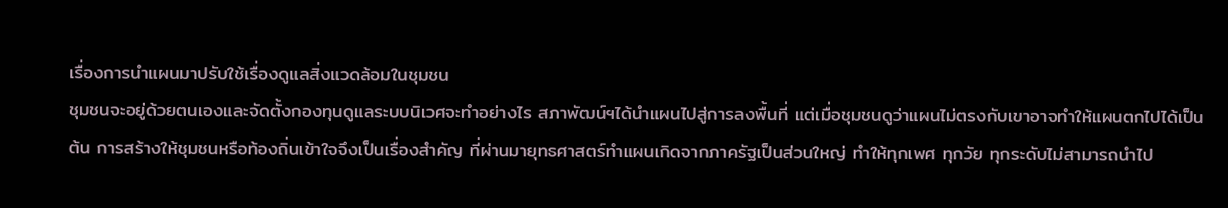เรื่องการนำแผนมาปรับใช้เรื่องดูแลสิ่งแวดล้อมในชุมชน
ชุมชนจะอยู่ด้วยตนเองและจัดตั้งกองทุนดูแลระบบนิเวศจะทำอย่างไร สภาพัฒน์ฯได้นำแผนไปสู่การลงพื้นที่ แต่เมื่อชุมชนดูว่าแผนไม่ตรงกับเขาอาจทำให้แผนตกไปได้เป็นต้น การสร้างให้ชุมชนหรือท้องถิ่นเข้าใจจึงเป็นเรื่องสำคัญ ที่ผ่านมายุทธศาสตร์ทำแผนเกิดจากภาครัฐเป็นส่วนใหญ่ ทำให้ทุกเพศ ทุกวัย ทุกระดับไม่สามารถนำไป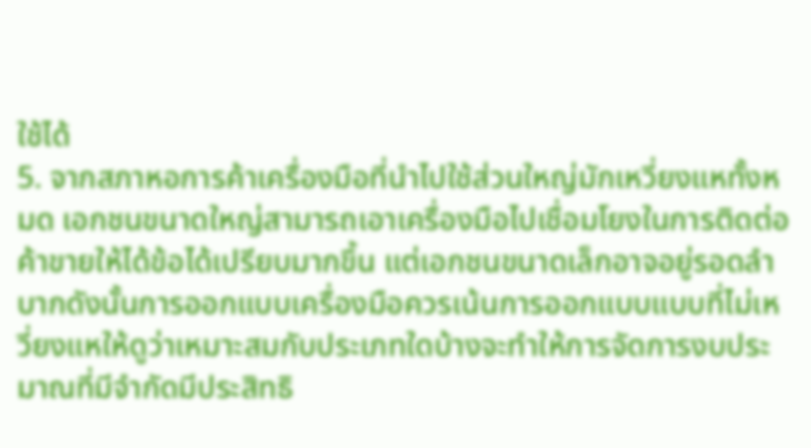ใช้ได้
5. จากสภาหอการค้าเครื่องมือที่นำไปใช้ส่วนใหญ่มักเหวี่ยงแหทั้งหมด เอกชนขนาดใหญ่สามารถเอาเครื่องมือไปเชื่อมโยงในการติดต่อค้าขายให้ได้ข้อได้เปรียบมากขึ้น แต่เอกชนขนาดเล็กอาจอยู่รอดลำบากดังนั้นการออกแบบเครื่องมือควรเน้นการออกแบบแบบที่ไม่เหวี่ยงแหให้ดูว่าเหมาะสมกับประเภทใดบ้างจะทำให้การจัดการงบประมาณที่มีจำกัดมีประสิทธิ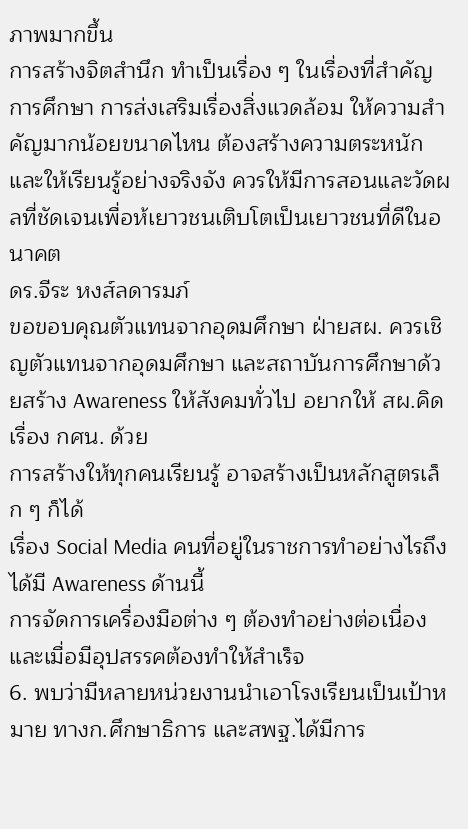ภาพมากขึ้น
การสร้างจิตสำนึก ทำเป็นเรื่อง ๆ ในเรื่องที่สำคัญ
การศึกษา การส่งเสริมเรื่องสิ่งแวดล้อม ให้ความสำคัญมากน้อยขนาดไหน ต้องสร้างความตระหนักและให้เรียนรู้อย่างจริงจัง ควรให้มีการสอนและวัดผลที่ชัดเจนเพื่อห้เยาวชนเติบโตเป็นเยาวชนที่ดีในอนาคต
ดร.จีระ หงส์ลดารมภ์
ขอขอบคุณตัวแทนจากอุดมศึกษา ฝ่ายสผ. ควรเชิญตัวแทนจากอุดมศึกษา และสถาบันการศึกษาด้วยสร้าง Awareness ให้สังคมทั่วไป อยากให้ สผ.คิดเรื่อง กศน. ด้วย
การสร้างให้ทุกคนเรียนรู้ อาจสร้างเป็นหลักสูตรเล็ก ๆ ก็ได้
เรื่อง Social Media คนที่อยู่ในราชการทำอย่างไรถึงได้มี Awareness ด้านนี้
การจัดการเครื่องมือต่าง ๆ ต้องทำอย่างต่อเนื่องและเมื่อมีอุปสรรคต้องทำให้สำเร็จ
6. พบว่ามีหลายหน่วยงานนำเอาโรงเรียนเป็นเป้าหมาย ทางก.ศึกษาธิการ และสพฐ.ได้มีการ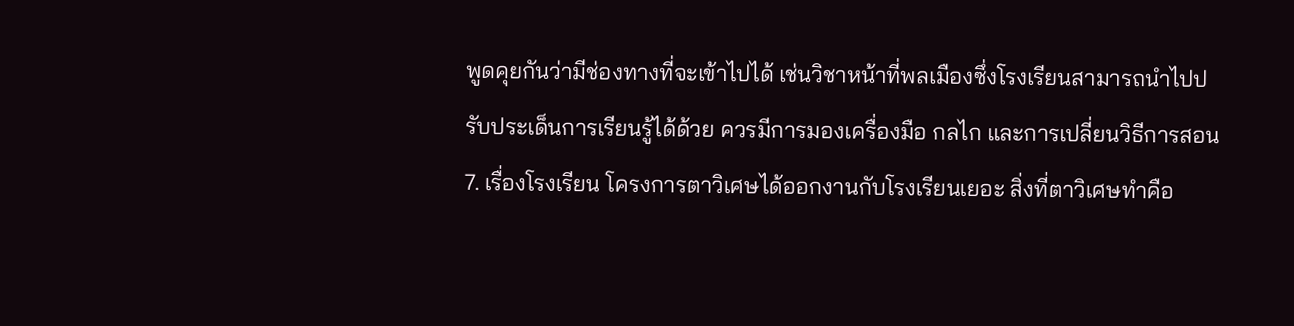พูดคุยกันว่ามีช่องทางที่จะเข้าไปได้ เช่นวิชาหน้าที่พลเมืองซึ่งโรงเรียนสามารถนำไปปรับประเด็นการเรียนรู้ได้ด้วย ควรมีการมองเครื่องมือ กลไก และการเปลี่ยนวิธีการสอน
7. เรื่องโรงเรียน โครงการตาวิเศษได้ออกงานกับโรงเรียนเยอะ สิ่งที่ตาวิเศษทำคือ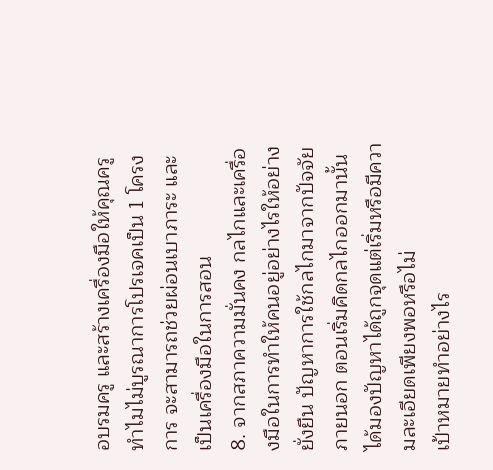อบรมครู และสร้างเครื่องมือให้คุณครูทำไมไม่บูรณาการโปรเจคเป็น 1 โครงการ จะสามารถช่วยผ่อนเบาภาระ และเป็นเครื่องมือในการสอน
8. จากสภาความมั่นคง กลไกและเครื่องมือในการทำให้คนอยู่อย่างไรให้อย่างยั่งยืน ปัญหาการใช้กลไกมาจากปัจจัยภายนอก ตอนเริ่มคิดกลไกออกมานั้นได้มองปัญหาได้ถูกจุดแต่เริ่มหรือมีความละเอียดเพียงพอหรือไม่
เป้าหมายทำอย่างไร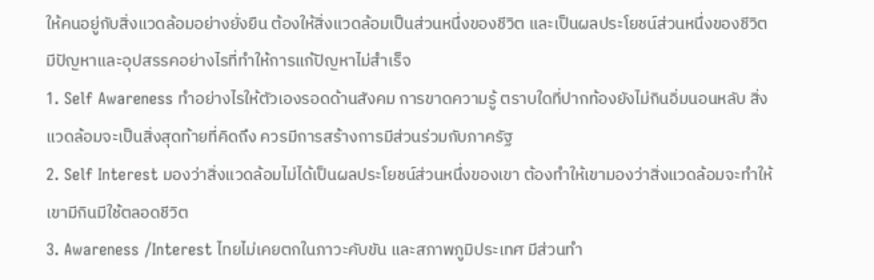ให้คนอยู่กับสิ่งแวดล้อมอย่างยั่งยืน ต้องให้สิ่งแวดล้อมเป็นส่วนหนึ่งของชีวิต และเป็นผลประโยชน์ส่วนหนึ่งของชีวิต มีปัญหาและอุปสรรคอย่างไรที่ทำให้การแก้ปัญหาไม่สำเร็จ
1. Self Awareness ทำอย่างไรให้ตัวเองรอดด้านสังคม การขาดความรู้ ตราบใดที่ปากท้องยังไม่กินอิ่มนอนหลับ สิ่งแวดล้อมจะเป็นสิ่งสุดท้ายที่คิดถึง ควรมีการสร้างการมีส่วนร่วมกับภาครัฐ
2. Self Interest มองว่าสิ่งแวดล้อมไม่ได้เป็นผลประโยชน์ส่วนหนึ่งของเขา ต้องทำให้เขามองว่าสิ่งแวดล้อมจะทำให้เขามีกินมีใช้ตลอดชีวิต
3. Awareness /Interest ไทยไม่เคยตกในภาวะคับขัน และสภาพภูมิประเทศ มีส่วนทำ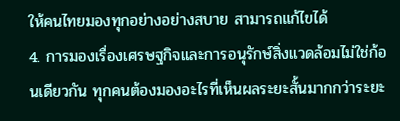ให้คนไทยมองทุกอย่างอย่างสบาย สามารถแก้ไขได้
4. การมองเรื่องเศรษฐกิจและการอนุรักษ์สิ่งแวดล้อมไม่ใช่ก้อนเดียวกัน ทุกคนต้องมองอะไรที่เห็นผลระยะสั้นมากกว่าระยะ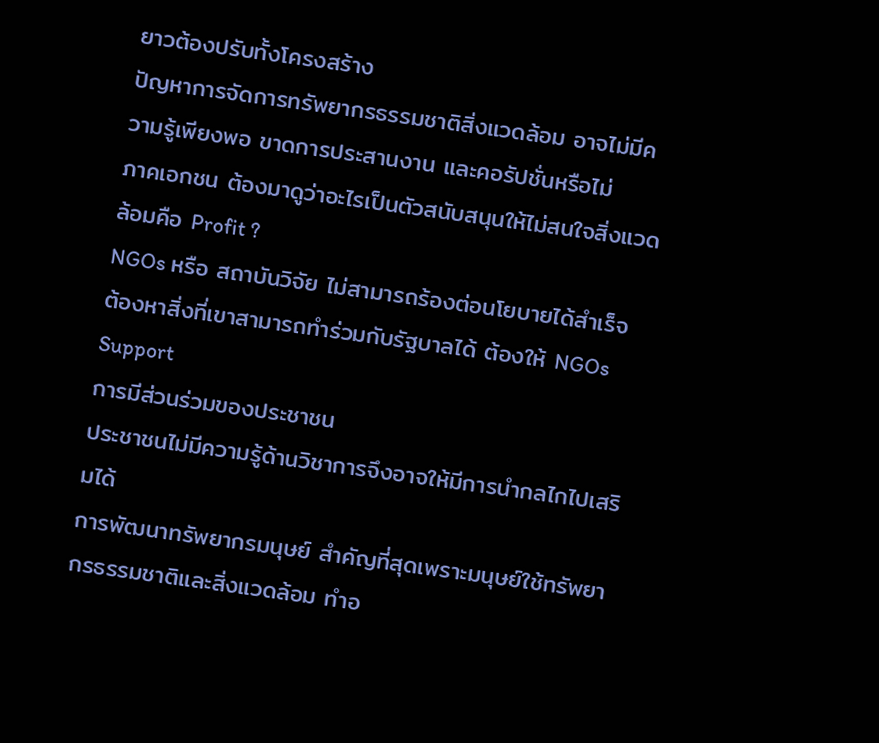ยาวต้องปรับทั้งโครงสร้าง
ปัญหาการจัดการทรัพยากรธรรมชาติสิ่งแวดล้อม อาจไม่มีความรู้เพียงพอ ขาดการประสานงาน และคอรัปชั่นหรือไม่
ภาคเอกชน ต้องมาดูว่าอะไรเป็นตัวสนับสนุนให้ไม่สนใจสิ่งแวดล้อมคือ Profit ?
NGOs หรือ สถาบันวิจัย ไม่สามารถร้องต่อนโยบายได้สำเร็จ ต้องหาสิ่งที่เขาสามารถทำร่วมกับรัฐบาลได้ ต้องให้ NGOs Support
การมีส่วนร่วมของประชาชน
ประชาชนไม่มีความรู้ด้านวิชาการจึงอาจให้มีการนำกลไกไปเสริมได้
การพัฒนาทรัพยากรมนุษย์ สำคัญที่สุดเพราะมนุษย์ใช้ทรัพยากรธรรมชาติและสิ่งแวดล้อม ทำอ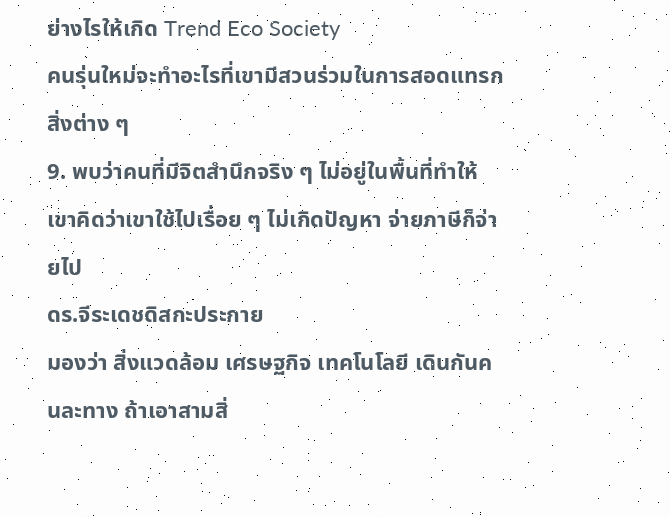ย่างไรให้เกิด Trend Eco Society
คนรุ่นใหม่จะทำอะไรที่เขามีสวนร่วมในการสอดแทรกสิ่งต่าง ๆ
9. พบว่าคนที่มีจิตสำนึกจริง ๆ ไม่อยู่ในพื้นที่ทำให้เขาคิดว่าเขาใช้ไปเรื่อย ๆ ไม่เกิดปัญหา จ่ายภาษีก็จ่ายไป
ดร.จีระเดชดิสกะประกาย
มองว่า สิ่งแวดล้อม เศรษฐกิจ เทคโนโลยี เดินกันคนละทาง ถ้าเอาสามสิ่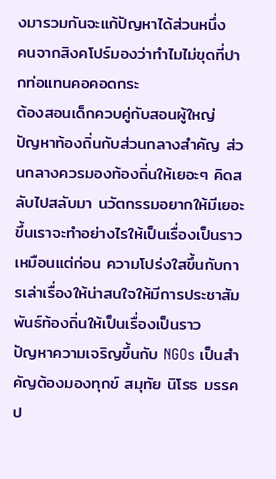งมารวมกันจะแก้ปัญหาได้ส่วนหนึ่ง
คนจากสิงคโปร์มองว่าทำไมไม่ขุดที่ปากท่อแทนคอคอดกระ
ต้องสอนเด็กควบคู่กับสอนผู้ใหญ่
ปัญหาท้องถิ่นกับส่วนกลางสำคัญ ส่วนกลางควรมองท้องถิ่นให้เยอะๆ คิดสลับไปสลับมา นวัตกรรมอยากให้มีเยอะขึ้นเราจะทำอย่างไรให้เป็นเรื่องเป็นราวเหมือนแต่ก่อน ความโปร่งใสขึ้นกับการเล่าเรื่องให้น่าสนใจให้มีการประชาสัมพันธ์ท้องถิ่นให้เป็นเรื่องเป็นราว
ปัญหาความเจริญขึ้นกับ NGOs เป็นสำคัญต้องมองทุกข์ สมุทัย นิโรธ มรรค
ป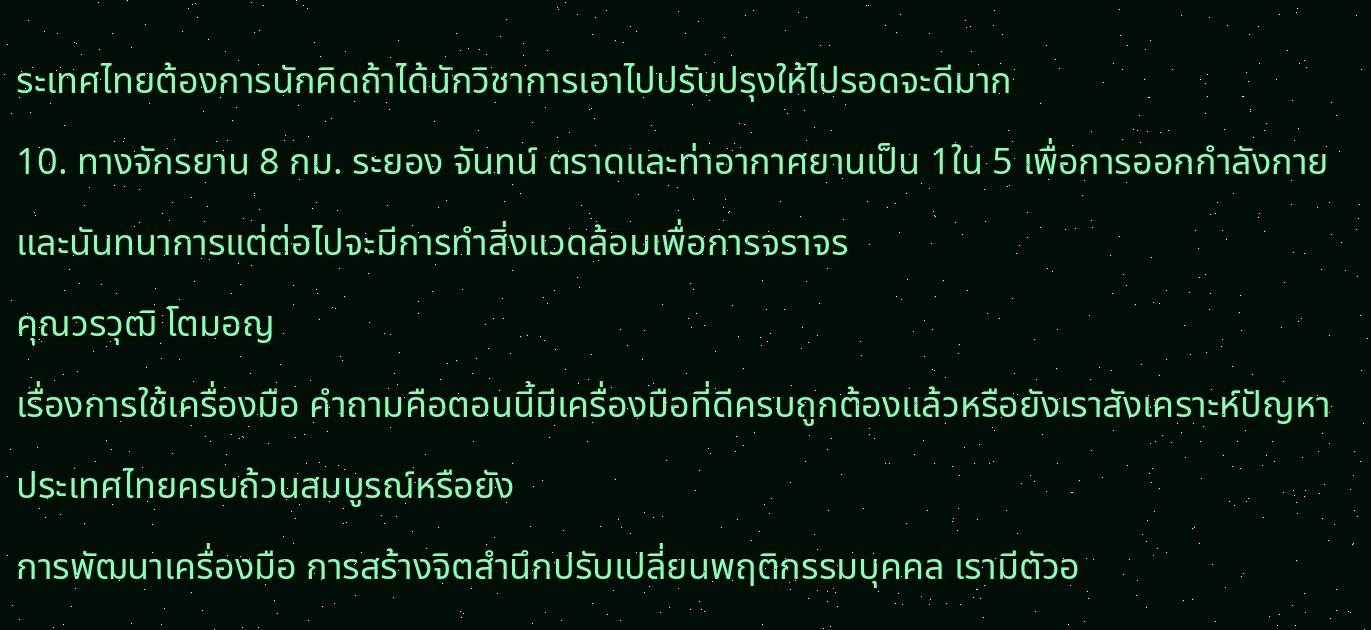ระเทศไทยต้องการนักคิดถ้าได้นักวิชาการเอาไปปรับปรุงให้ไปรอดจะดีมาก
10. ทางจักรยาน 8 กม. ระยอง จันทน์ ตราดและท่าอากาศยานเป็น 1ใน 5 เพื่อการออกกำลังกายและนันทนาการแต่ต่อไปจะมีการทำสิ่งแวดล้อมเพื่อการจราจร
คุณวรวุฒิ โตมอญ
เรื่องการใช้เครื่องมือ คำถามคือตอนนี้มีเครื่องมือที่ดีครบถูกต้องแล้วหรือยังเราสังเคราะห์ปัญหาประเทศไทยครบถ้วนสมบูรณ์หรือยัง
การพัฒนาเครื่องมือ การสร้างจิตสำนึกปรับเปลี่ยนพฤติกรรมบุคคล เรามีตัวอ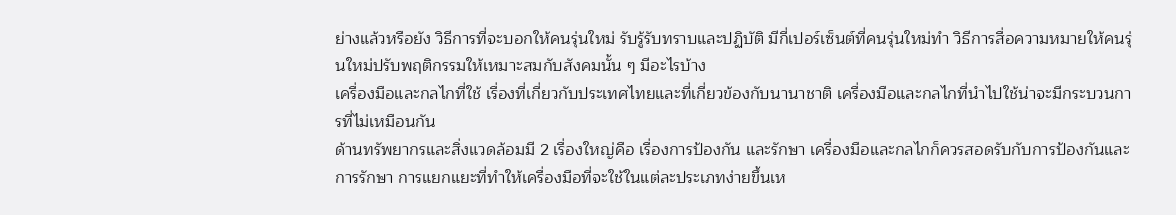ย่างแล้วหรือยัง วิธีการที่จะบอกให้คนรุ่นใหม่ รับรู้รับทราบและปฏิบัติ มีกี่เปอร์เซ็นต์ที่คนรุ่นใหม่ทำ วิธีการสื่อความหมายให้คนรุ่นใหม่ปรับพฤติกรรมให้เหมาะสมกับสังคมนั้น ๆ มีอะไรบ้าง
เครื่องมือและกลไกที่ใช้ เรื่องที่เกี่ยวกับประเทศไทยและที่เกี่ยวข้องกับนานาชาติ เครื่องมือและกลไกที่นำไปใช้น่าจะมีกระบวนการที่ไม่เหมือนกัน
ด้านทรัพยากรและสิ่งแวดล้อมมี 2 เรื่องใหญ่คือ เรื่องการป้องกัน และรักษา เครื่องมือและกลไกก็ควรสอดรับกับการป้องกันและการรักษา การแยกแยะที่ทำให้เครื่องมือที่จะใช้ในแต่ละประเภทง่ายขึ้นเห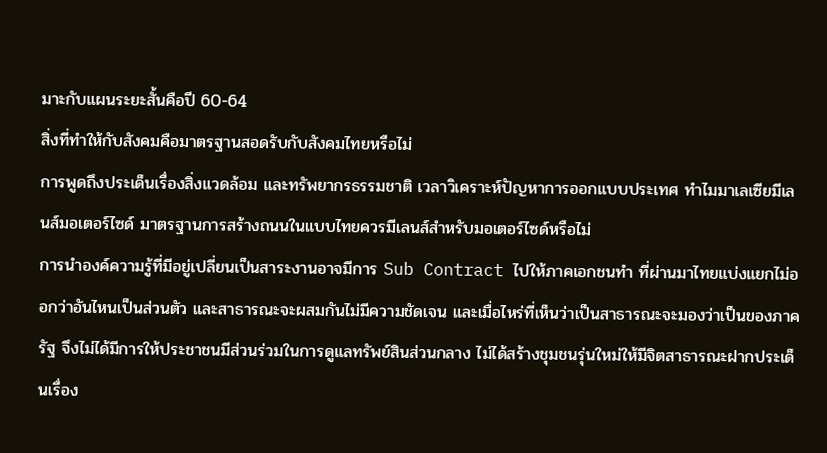มาะกับแผนระยะสั้นคือปี 60-64
สิ่งที่ทำให้กับสังคมคือมาตรฐานสอดรับกับสังคมไทยหรือไม่
การพูดถึงประเด็นเรื่องสิ่งแวดล้อม และทรัพยากรธรรมชาติ เวลาวิเคราะห์ปัญหาการออกแบบประเทศ ทำไมมาเลเซียมีเลนส์มอเตอร์ไซด์ มาตรฐานการสร้างถนนในแบบไทยควรมีเลนส์สำหรับมอเตอร์ไซด์หรือไม่
การนำองค์ความรู้ที่มีอยู่เปลี่ยนเป็นสาระงานอาจมีการ Sub Contract ไปให้ภาคเอกชนทำ ที่ผ่านมาไทยแบ่งแยกไม่ออกว่าอันไหนเป็นส่วนตัว และสาธารณะจะผสมกันไม่มีความชัดเจน และเมื่อไหร่ที่เห็นว่าเป็นสาธารณะจะมองว่าเป็นของภาครัฐ จึงไม่ได้มีการให้ประชาชนมีส่วนร่วมในการดูแลทรัพย์สินส่วนกลาง ไม่ได้สร้างชุมชนรุ่นใหม่ให้มีจิตสาธารณะฝากประเด็นเรื่อง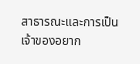สาธารณะและการเป็นเจ้าของอยาก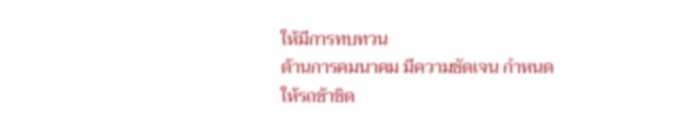ให้มีการทบทวน
ด้านการคมนาคม มีความชัดเจน กำหนดให้รถช้าชิด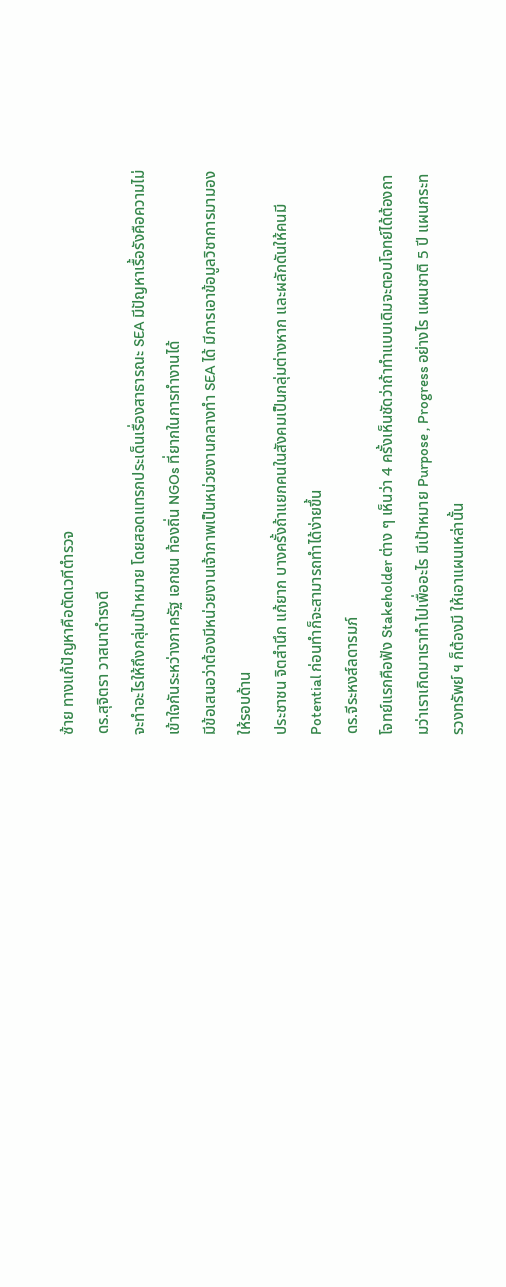ซ้าย ทางแก้ปัญหาคือตัดเวทีตำรวจ
ดร.สุจิตรา วาสนาดำรงดี
จะทำอะไรให้ถึงกลุ่มเป้าหมาย โดยสอดแทรกประเด็นเรื่องสาธารณะ SEA มีปัญหาเรื้อรังคือความไม่เข้าใจกันระหว่างภาครัฐ เอกชน ท้องถิ่น NGOs ที่ยากในการทำงานได้
มีข้อเสนอว่าต้องมีหน่วยงานเจ้าภาพเป็นหน่วยงานกลางทำ SEA ได้ มีการเอาข้อมูลวิชาการมามองให้รอบด้าน
ประชาชน จิตสำนึก แก้ยาก บางครั้งถ้าแยกคนในสังคมเป็นกลุ่มต่างหาก และผลักดันให้คนมี Potential ก่อนทำก็จะสามารถทำได้ง่ายขึ้น
ดร.จีระหงส์ลดารมภ์
โจทย์แรกคือฟัง Stakeholder ต่าง ๆ เห็นว่า 4 ครั้งเห็นชัดว่าถ้าทำแบบเดิมจะตอบโจทย์ได้ต้องถามว่าเราเกิดมาเราทำไปเพื่ออะไร มีเป้าหมาย Purpose , Progress อย่างไร แผนชาติ 5 ปี แผนกระทรวงทรัพย์ ฯ ก็ต้องมี ให้เอาแผนเหล่านั้น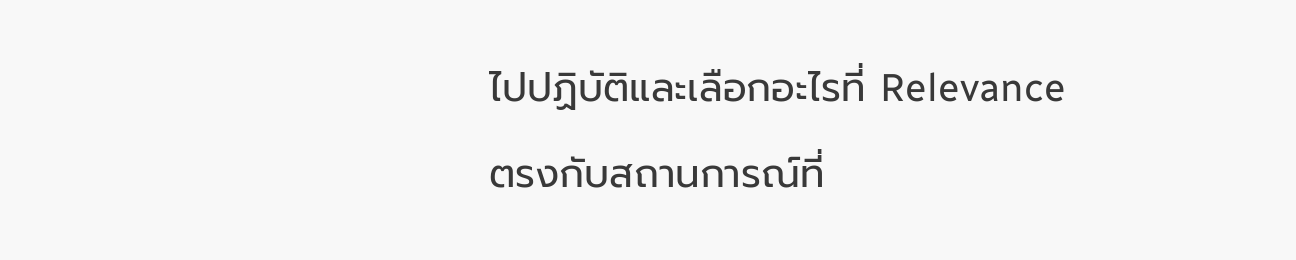ไปปฏิบัติและเลือกอะไรที่ Relevance ตรงกับสถานการณ์ที่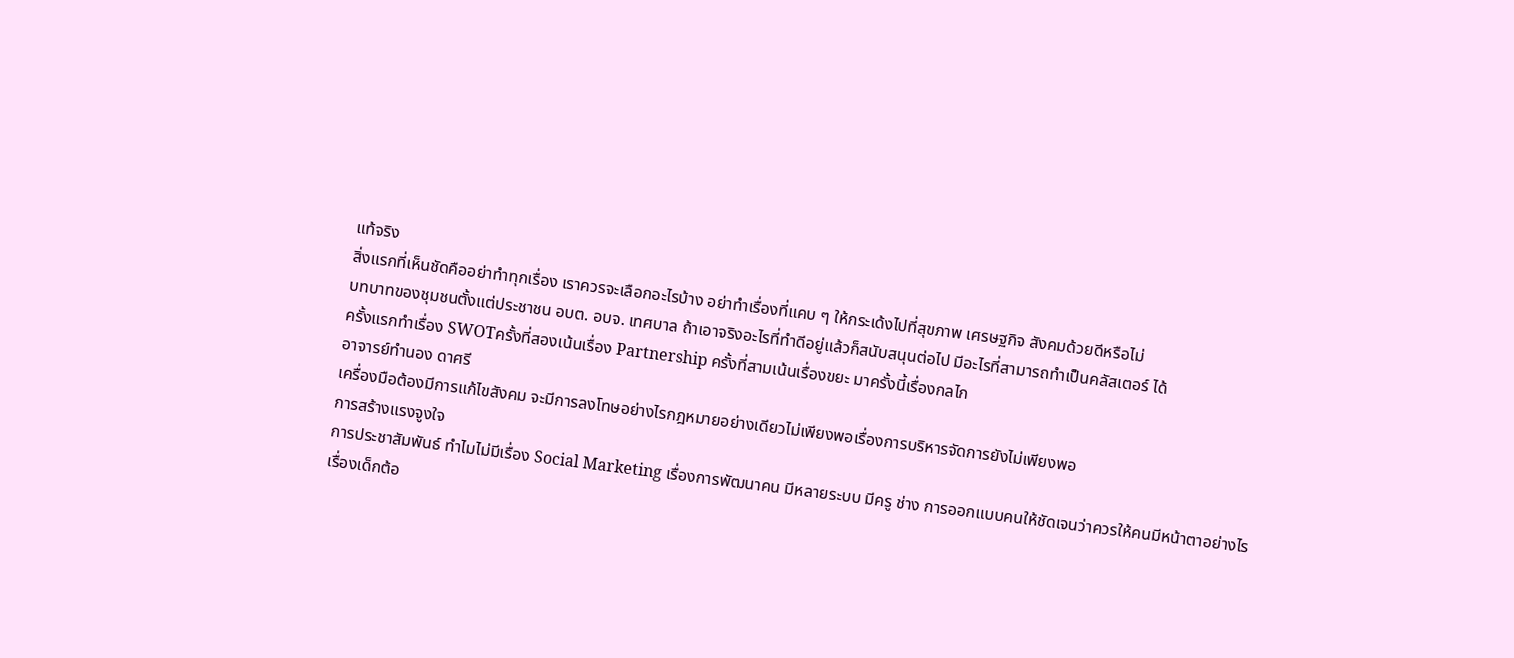แท้จริง
สิ่งแรกที่เห็นชัดคืออย่าทำทุกเรื่อง เราควรจะเลือกอะไรบ้าง อย่าทำเรื่องที่แคบ ๆ ให้กระเด้งไปที่สุขภาพ เศรษฐกิจ สังคมด้วยดีหรือไม่
บทบาทของชุมชนตั้งแต่ประชาชน อบต. อบจ. เทศบาล ถ้าเอาจริงอะไรที่ทำดีอยู่แล้วก็สนับสนุนต่อไป มีอะไรที่สามารถทำเป็นคลัสเตอร์ ได้
ครั้งแรกทำเรื่อง SWOTครั้งที่สองเน้นเรื่อง Partnership ครั้งที่สามเน้นเรื่องขยะ มาครั้งนี้เรื่องกลไก
อาจารย์ทำนอง ดาศรี
เครื่องมือต้องมีการแก้ไขสังคม จะมีการลงโทษอย่างไรกฎหมายอย่างเดียวไม่เพียงพอเรื่องการบริหารจัดการยังไม่เพียงพอ
การสร้างแรงจูงใจ
การประชาสัมพันธ์ ทำไมไม่มีเรื่อง Social Marketing เรื่องการพัฒนาคน มีหลายระบบ มีครู ช่าง การออกแบบคนให้ชัดเจนว่าควรให้คนมีหน้าตาอย่างไร
เรื่องเด็กต้อ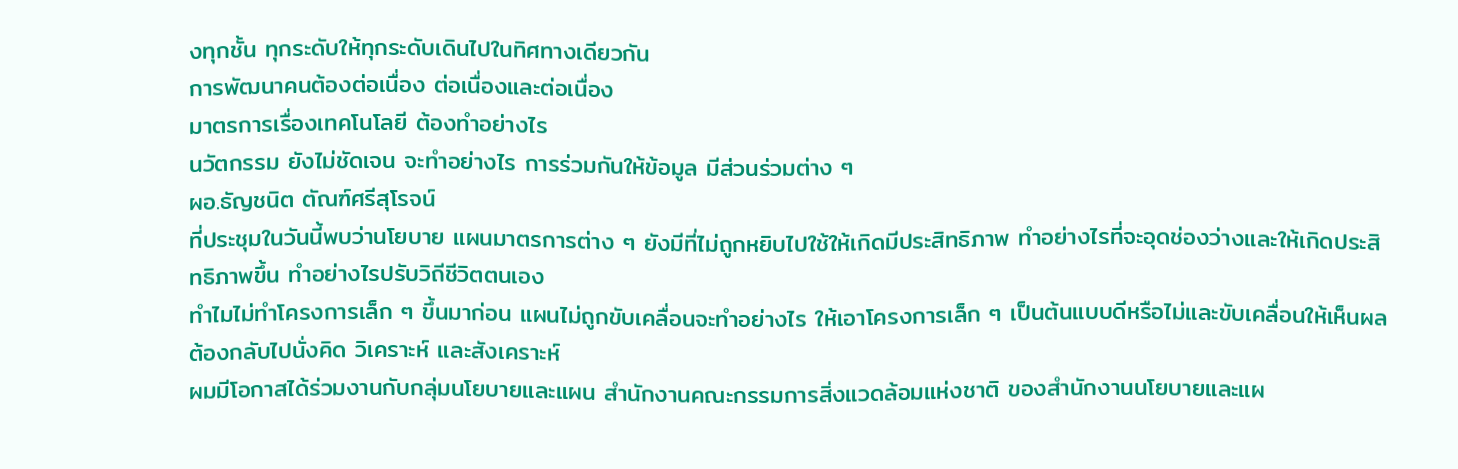งทุกชั้น ทุกระดับให้ทุกระดับเดินไปในทิศทางเดียวกัน
การพัฒนาคนต้องต่อเนื่อง ต่อเนื่องและต่อเนื่อง
มาตรการเรื่องเทคโนโลยี ต้องทำอย่างไร
นวัตกรรม ยังไม่ชัดเจน จะทำอย่างไร การร่วมกันให้ข้อมูล มีส่วนร่วมต่าง ๆ
ผอ.ธัญชนิต ตัณฑ์ศรีสุโรจน์
ที่ประชุมในวันนี้พบว่านโยบาย แผนมาตรการต่าง ๆ ยังมีที่ไม่ถูกหยิบไปใช้ให้เกิดมีประสิทธิภาพ ทำอย่างไรที่จะอุดช่องว่างและให้เกิดประสิทธิภาพขึ้น ทำอย่างไรปรับวิถีชีวิตตนเอง
ทำไมไม่ทำโครงการเล็ก ๆ ขึ้นมาก่อน แผนไม่ถูกขับเคลื่อนจะทำอย่างไร ให้เอาโครงการเล็ก ๆ เป็นต้นแบบดีหรือไม่และขับเคลื่อนให้เห็นผลต้องกลับไปนั่งคิด วิเคราะห์ และสังเคราะห์
ผมมีโอกาสได้ร่วมงานกับกลุ่มนโยบายและแผน สำนักงานคณะกรรมการสิ่งแวดล้อมแห่งชาติ ของสำนักงานนโยบายและแผ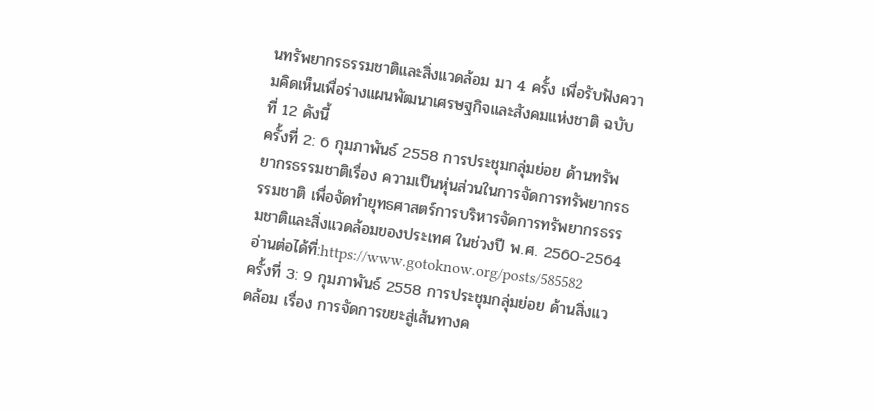นทรัพยากรธรรมชาติและสิ่งแวดล้อม มา 4 ครั้ง เพื่อรับฟังความคิดเห็นเพื่อร่างแผนพัฒนาเศรษฐกิจและสังคมแห่งชาติ ฉบับที่ 12 ดังนี้
ครั้งที่ 2: 6 กุมภาพันธ์ 2558 การประชุมกลุ่มย่อย ด้านทรัพยากรธรรมชาติเรื่อง ความเป็นหุ่นส่วนในการจัดการทรัพยากรธรรมชาติ เพื่อจัดทำยุทธศาสตร์การบริหารจัดการทรัพยากรธรรมชาติและสิ่งแวดล้อมของประเทศ ในช่วงปี พ.ศ. 2560-2564
อ่านต่อได้ที่:https://www.gotoknow.org/posts/585582
ครั้งที่ 3: 9 กุมภาพันธ์ 2558 การประชุมกลุ่มย่อย ด้านสิ่งแวดล้อม เรื่อง การจัดการขยะสู่เส้นทางค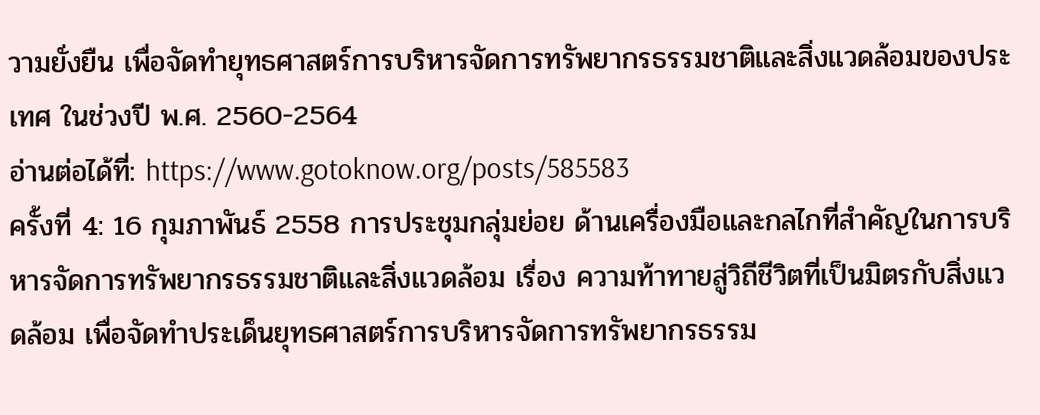วามยั่งยืน เพื่อจัดทำยุทธศาสตร์การบริหารจัดการทรัพยากรธรรมชาติและสิ่งแวดล้อมของประเทศ ในช่วงปี พ.ศ. 2560-2564
อ่านต่อได้ที่: https://www.gotoknow.org/posts/585583
ครั้งที่ 4: 16 กุมภาพันธ์ 2558 การประชุมกลุ่มย่อย ด้านเครื่องมือและกลไกที่สำคัญในการบริหารจัดการทรัพยากรธรรมชาติและสิ่งแวดล้อม เรื่อง ความท้าทายสู่วิถีชีวิตที่เป็นมิตรกับสิ่งแวดล้อม เพื่อจัดทำประเด็นยุทธศาสตร์การบริหารจัดการทรัพยากรธรรม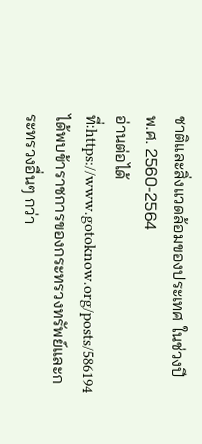ชาติและสิ่งแวดล้อมของประเทศ ในช่วงปี พ.ศ. 2560-2564
อ่านต่อได้ที่:https://www.gotoknow.org/posts/586194
ได้พบข้าราชการของกระทรวงทรัพย์และกระทรวงอื่นๆ กว่า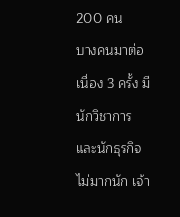200 คน
บางคนมาต่อเนื่อง 3 ครั้ง มีนักวิชาการและนักธุรกิจไม่มากนัก เจ้า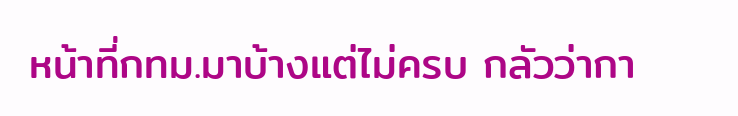หน้าที่กทม.มาบ้างแต่ไม่ครบ กลัวว่ากา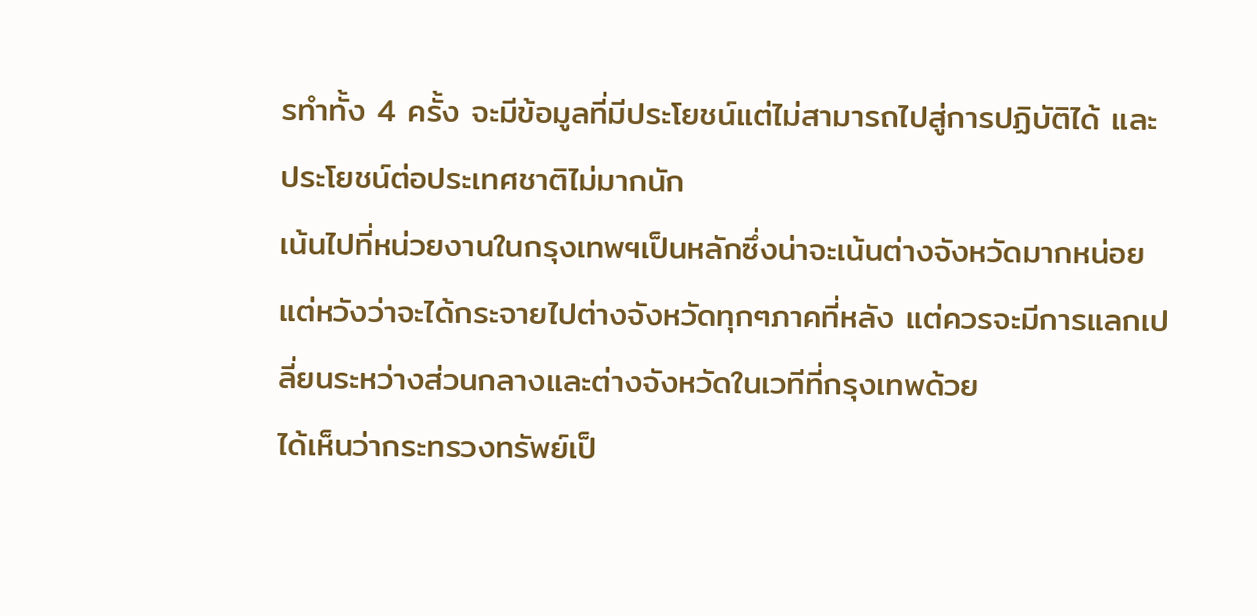รทำทั้ง 4 ครั้ง จะมีข้อมูลที่มีประโยชน์แต่ไม่สามารถไปสู่การปฏิบัติได้ และประโยชน์ต่อประเทศชาติไม่มากนัก
เน้นไปที่หน่วยงานในกรุงเทพฯเป็นหลักซึ่งน่าจะเน้นต่างจังหวัดมากหน่อยแต่หวังว่าจะได้กระจายไปต่างจังหวัดทุกๆภาคที่หลัง แต่ควรจะมีการแลกเปลี่ยนระหว่างส่วนกลางและต่างจังหวัดในเวทีที่กรุงเทพด้วย
ได้เห็นว่ากระทรวงทรัพย์เป็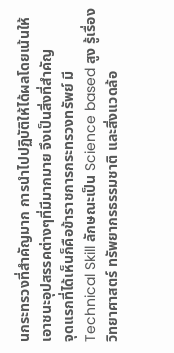นกระทรวงที่สำคัญมาก การนำไปปฏิบัติให้ได้ผลโดยเน้นให้เอาชนะอุปสรรคต่างๆที่มีมากมาย จึงเป็นสิ่งที่สำคัญ
จุดแรกที่ได้เห็นก็คือข้าราชการกระทรวงทรัพย์ มี Technical Skill ลักษณะเป็น Science based สูง รู้เรื่องวิทยาศาสตร์ ทรัพยากรธรรมชาติ และสิ่งแวดล้อ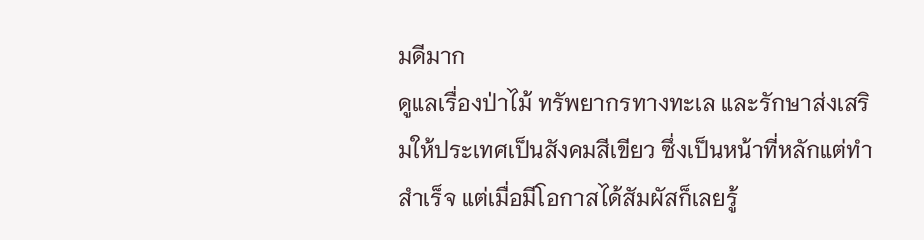มดีมาก
ดูแลเรื่องป่าไม้ ทรัพยากรทางทะเล และรักษาส่งเสริมให้ประเทศเป็นสังคมสีเขียว ซึ่งเป็นหน้าที่หลักแต่ทำสำเร็จ แต่เมื่อมีโอกาสได้สัมผัสก็เลยรู้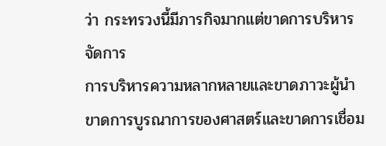ว่า กระทรวงนี้มีภารกิจมากแต่ขาดการบริหารจัดการ
การบริหารความหลากหลายและขาดภาวะผู้นำ ขาดการบูรณาการของศาสตร์และขาดการเชื่อม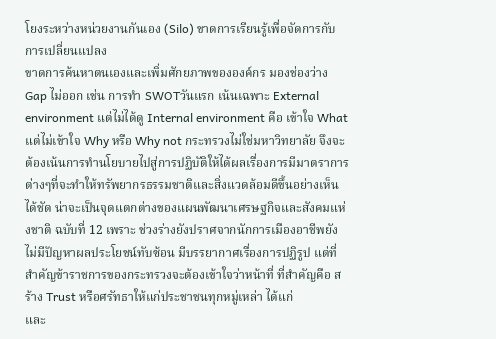โยงระหว่างหน่วยงานกันเอง (Silo) ขาดการเรียนรู้เพื่อจัดการกับการเปลี่ยนแปลง
ขาดการค้นหาตนเองและเพิ่มศักยภาพขององค์กร มองช่องว่าง Gap ไม่ออก เช่น การทำ SWOTวันแรก เน้นเฉพาะ External environment แต่ไม่ได้ดู Internal environment คือ เข้าใจ What แต่ไม่เข้าใจ Why หรือ Why not กระทรวงไม่ใช่มหาวิทยาลัย จึงจะต้องเน้นการทำนโยบายไปสู่การปฏิบัติให้ได้ผลเรื่องการมีมาตราการต่างๆที่จะทำให้ทรัพยากรธรรมชาติและสิ่งแวดล้อมดีขึ้นอย่างเห็นได้ชัด น่าจะเป็นจุดแตกต่างของแผนพัฒนาเศรษฐกิจและสังคมแห่งชาติ ฉบับที่ 12 เพราะ ช่วงร่างยังปราศจากนักการเมืองอาชีพยังไม่มีปัญหาผลประโยชน์ทับซ้อน มีบรรยากาศเรื่องการปฏิรูป แต่ที่สำคัญข้าราชการของกระทรวงจะต้องเข้าใจว่าหน้าที่ ที่สำคัญคือ สร้าง Trust หรือศรัทธาให้แก่ประชาชนทุกหมู่เหล่า ได้แก่
และ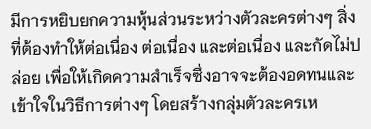มีการหยิบยกความหุ้นส่วนระหว่างตัวละครต่างๆ สิ่งที่ต้องทำให้ต่อเนื่อง ต่อเนื่อง และต่อเนื่อง และกัดไม่ปล่อย เพื่อให้เกิดความสำเร็จซึ่งอาจจะต้องอดทนและเข้าใจในวิธีการต่างๆ โดยสร้างกลุ่มตัวละครเห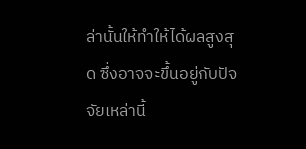ล่านั้นให้ทำให้ได้ผลสูงสุด ซึ่งอาจจะขึ้นอยู่กับปัจจัยเหล่านี้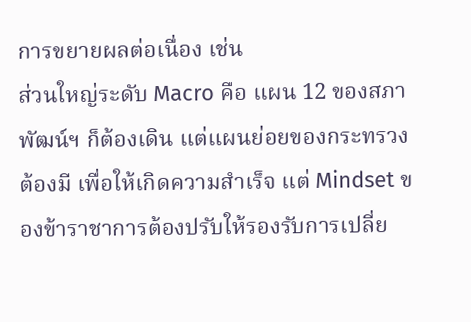การขยายผลต่อเนื่อง เช่น
ส่วนใหญ่ระดับ Macro คือ แผน 12 ของสภาพัฒน์ฯ ก็ต้องเดิน แต่แผนย่อยของกระทรวงต้องมี เพื่อให้เกิดความสำเร็จ แต่ Mindset ของข้าราชาการต้องปรับให้รองรับการเปลี่ย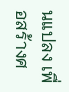นแปลง เพื่อสร้างศ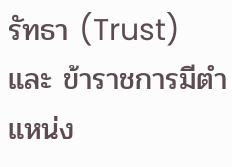รัทธา (Trust) และ ข้าราชการมีตำแหน่ง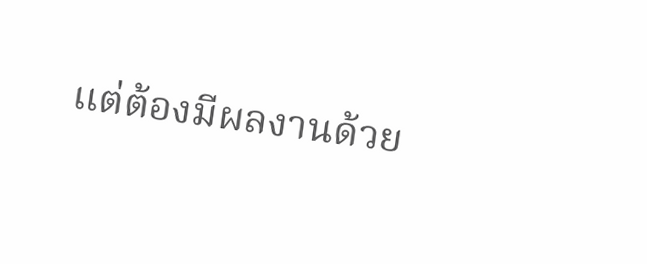แต่ต้องมีผลงานด้วย